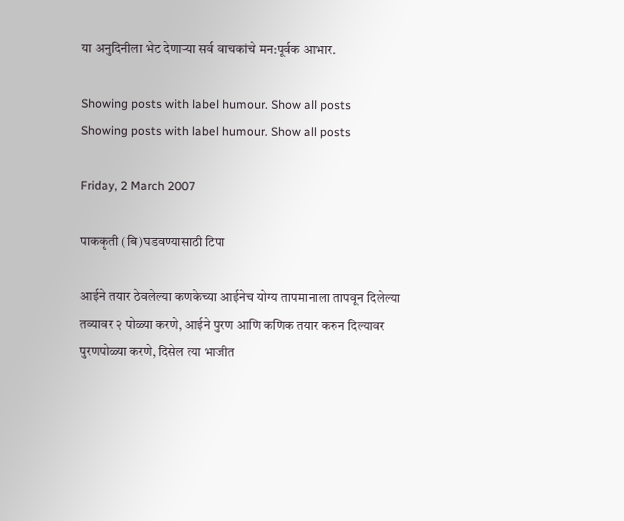या अनुदिनीला भेट देणाऱ्या सर्व वाचकांचे मन:पूर्वक आभार.

Showing posts with label humour. Show all posts
Showing posts with label humour. Show all posts

Friday, 2 March 2007

पाककृती (बि)घडवण्यासाठी टिपा

आईने तयार ठेवलेल्या कणकेच्या आईनेच योग्य तापमानाला तापवून दिलेल्या तव्यावर २ पोळ्या करणे, आईने पुरण आणि कणिक तयार करुन दिल्यावर पुरणपोळ्या करणे, दिसेल त्या भाजीत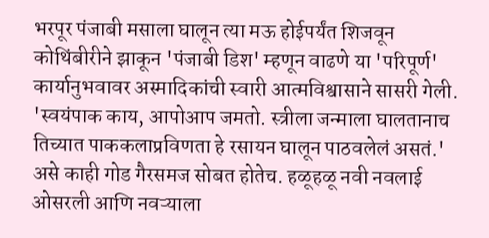भरपूर पंजाबी मसाला घालून त्या मऊ होईपर्यंत शिजवून कोथिंबीरीने झाकून 'पंजाबी डिश' म्हणून वाढणे या 'परिपूर्ण' कार्यानुभवावर अस्मादिकांची स्वारी आत्मविश्वासाने सासरी गेली. 'स्वयंपाक काय, आपोआप जमतो. स्त्रीला जन्माला घालतानाच तिच्यात पाककलाप्रविणता हे रसायन घालून पाठवलेलं असतं.' असे काही गोड गैरसमज सोबत होतेच. हळूहळू नवी नवलाई ओसरली आणि नवऱ्याला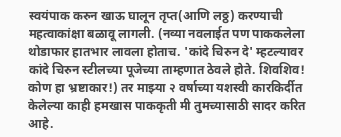स्वयंपाक करुन खाऊ घालून तृप्त(आणि लठ्ठ) करण्याची महत्वाकांक्षा बळावू लागली. (नव्या नवलाईत पण पाककलेला थोडाफार हातभार लावला होताच. 'कांदे चिरुन दे' म्हटल्यावर कांदे चिरुन स्टीलच्या पूजेच्या ताम्हणात ठेवले होते. शिवशिव! कोण हा भ्रष्टाकार!) तर माझ्या २ वर्षाच्या यशस्वी कारकिर्दीत केलेल्या काही हमखास पाककृती मी तुमच्यासाठी सादर करित आहे.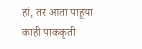हां, तर आता पाहूया काही पाककृती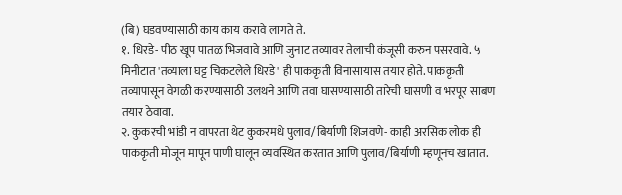(बि) घडवण्यासाठी काय काय करावे लागते ते.
१. धिरडे- पीठ खूप पातळ भिजवावे आणि जुनाट तव्यावर तेलाची कंजूसी करुन पसरवावे. ५ मिनीटात 'तव्याला घट्ट चिकटलेले धिरडे' ही पाककृती विनासायास तयार होते. पाककृती तव्यापासून वेगळी करण्यासाठी उलथने आणि तवा घासण्यासाठी तारेची घासणी व भरपूर साबण तयार ठेवावा.
२. कुकरची भांडी न वापरता थेट कुकरमधे पुलाव/बिर्याणी शिजवणे- काही अरसिक लोक ही पाककृती मोजून मापून पाणी घालून व्यवस्थित करतात आणि पुलाव/बिर्याणी म्हणूनच खातात.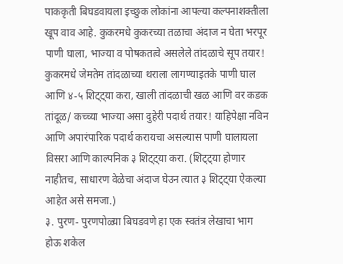पाककृती बिघडवायला इच्छुक लोकांना आपल्या कल्पनाशक्तीला खूप वाव आहे. कुकरमधे कुकरच्या तळाचा अंदाज न घेता भरपूर पाणी घाला, भाज्या व पोषकतत्वे असलेले तांदळाचे सूप तयार! कुकरमधे जेमतेम तांदळाच्या थराला लागण्याइतके पाणी घाल आणि ४-५ शिट्ट्या करा, खाली तांदळाची खळ आणि वर कडक तांदूळ/ कच्च्या भाज्या असा दुहेरी पदार्थ तयार! याहिपेक्षा नविन आणि अपारंपारिक पदार्थ करायचा असल्यास पाणी घालायला विसरा आणि काल्पनिक ३ शिट्ट्या करा. (शिट्ट्या होणार नाहीतच, साधारण वेळेचा अंदाज घेउन त्यात ३ शिट्ट्या ऐकल्या आहेत असे समजा.)
३. पुरण- पुरणपोळ्या बिघडवणे हा एक स्वतंत्र लेखाचा भाग होऊ शकेल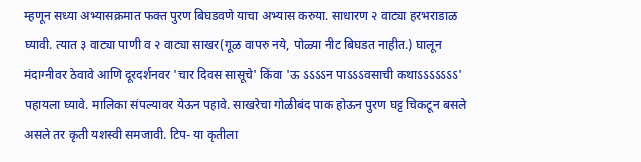म्हणून सध्या अभ्यासक्रमात फक्त पुरण बिघडवणे याचा अभ्यास करुया. साधारण २ वाट्या हरभराडाळ घ्यावी. त्यात ३ वाट्या पाणी व २ वाट्या साखर(गूळ वापरु नये, पोळ्या नीट बिघडत नाहीत.) घालून मंदाग्नीवर ठेवावे आणि दूरदर्शनवर 'चार दिवस सासूचे' किंवा 'ऊ ऽऽऽऽन पाऽऽऽवसाची कथाऽऽऽऽऽऽऽ' पहायला घ्यावे. मालिका संपल्यावर येऊन पहावे. साखरेचा गोळीबंद पाक होऊन पुरण घट्ट चिकटून बसले असले तर कृती यशस्वी समजावी. टिप- या कृतीला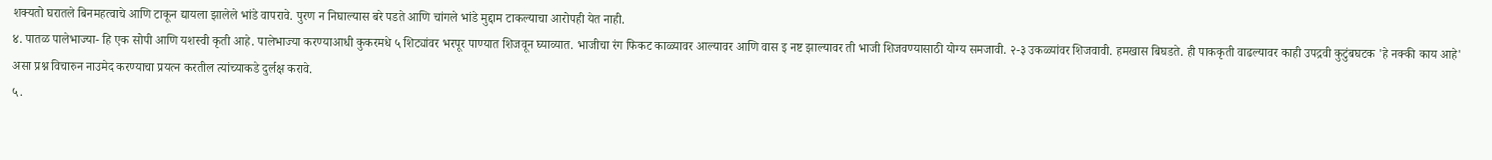शक्यतो घरातले बिनमहत्वाचे आणि टाकून द्यायला झालेले भांडे वापरावे. पुरण न निघाल्यास बरे पडते आणि चांगले भांडे मुद्दाम टाकल्याचा आरोपही येत नाही.
४. पातळ पालेभाज्या- हि एक सोपी आणि यशस्वी कृती आहे. पालेभाज्या करण्याआधी कुकरमधे ५ शिट्यांवर भरपूर पाण्यात शिजवून घ्याव्यात. भाजीचा रंग फिकट काळ्यावर आल्यावर आणि वास इ नष्ट झाल्यावर ती भाजी शिजवण्यासाठी योग्य समजावी. २-३ उकळ्यांवर शिजवावी. हमखास बिघडते. ही पाककृती वाढल्यावर काही उपद्रवी कुटुंबघटक 'हे नक्की काय आहे' असा प्रश्न विचारुन नाउमेद करण्याचा प्रयत्न करतील त्यांच्याकडे दुर्लक्ष करावे.
५.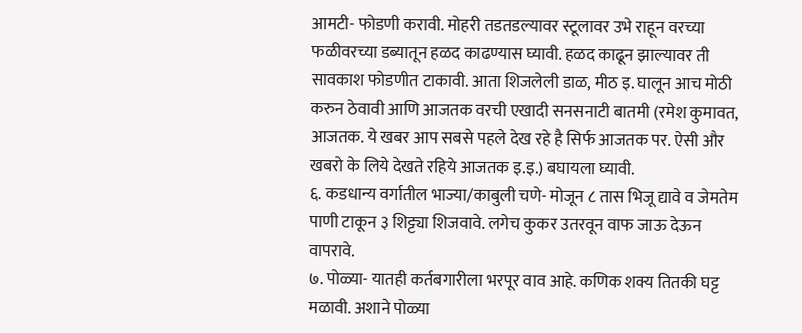आमटी- फोडणी करावी. मोहरी तडतडल्यावर स्टूलावर उभे राहून वरच्या फळीवरच्या डब्यातून हळद काढण्यास घ्यावी. हळद काढून झाल्यावर ती सावकाश फोडणीत टाकावी. आता शिजलेली डाळ, मीठ इ. घालून आच मोठी करुन ठेवावी आणि आजतक वरची एखादी सनसनाटी बातमी (रमेश कुमावत, आजतक. ये खबर आप सबसे पहले देख रहे है सिर्फ आजतक पर. ऐसी और खबरो के लिये देखते रहिये आजतक इ.इ.) बघायला घ्यावी.
६. कडधान्य वर्गातील भाज्या/काबुली चणे- मोजून ८ तास भिजू द्यावे व जेमतेम पाणी टाकून ३ शिट्ट्या शिजवावे. लगेच कुकर उतरवून वाफ जाऊ देऊन वापरावे.
७. पोळ्या- यातही कर्तबगारीला भरपूर वाव आहे. कणिक शक्य तितकी घट्ट मळावी. अशाने पोळ्या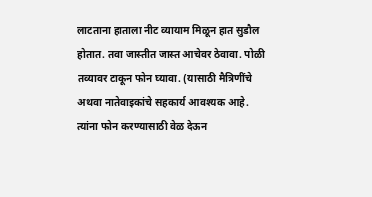लाटताना हाताला नीट व्यायाम मिळून हात सुडौल होतात. तवा जास्तीत जास्त आचेवर ठेवावा. पोळी तव्यावर टाकून फोन घ्यावा. (यासाठी मैत्रिणींचे अथवा नातेवाइकांचे सहकार्य आवश्यक आहे. त्यांना फोन करण्यासाठी वेळ देऊन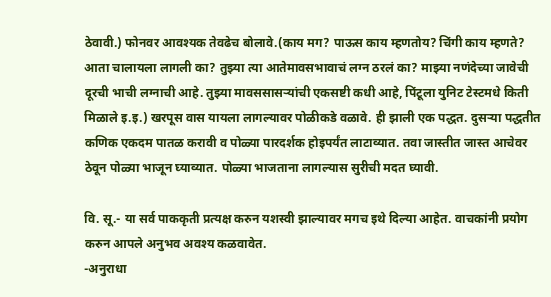ठेवावी.) फोनवर आवश्यक तेवढेच बोलावे.(काय मग? पाऊस काय म्हणतोय? चिंगी काय म्हणते? आता चालायला लागली का? तुझ्या त्या आतेमावसभावाचं लग्न ठरलं का? माझ्या नणंदेच्या जावेची दूरची भाची लग्नाची आहे. तुझ्या मावससासऱ्यांची एकसष्टी कधी आहे, पिंटूला युनिट टेस्टमधे किती मिळाले इ.इ.) खरपूस वास यायला लागल्यावर पोळीकडे वळावे. ही झाली एक पद्धत. दुसऱ्या पद्धतीत कणिक एकदम पातळ करावी व पोळ्या पारदर्शक होइपर्यंत लाटाव्यात. तवा जास्तीत जास्त आचेवर ठेवून पोळ्या भाजून घ्याव्यात. पोळ्या भाजताना लागल्यास सुरीची मदत घ्यावी.

वि. सू.- या सर्व पाककृती प्रत्यक्ष करुन यशस्वी झाल्यावर मगच इथे दिल्या आहेत. वाचकांनी प्रयोग करुन आपले अनुभव अवश्य कळवावेत.
-अनुराधा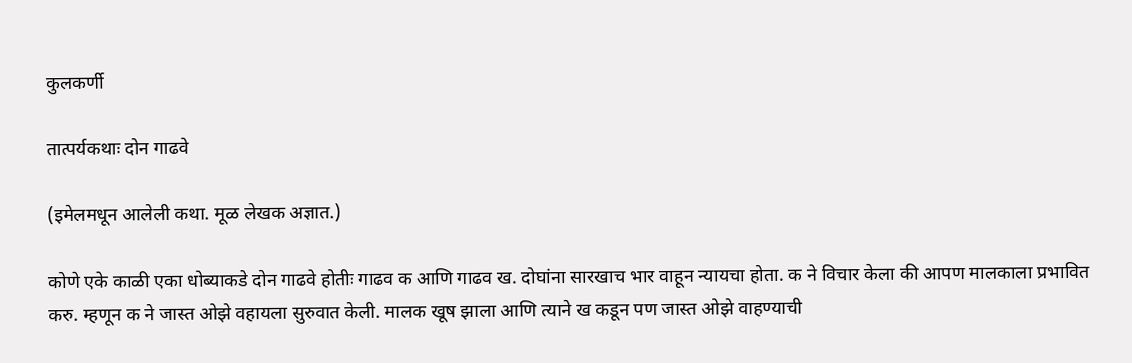कुलकर्णी

तात्पर्यकथाः दोन गाढवे

(इमेलमधून आलेली कथा. मूळ लेखक अज्ञात.)

कोणे एके काळी एका धोब्याकडे दोन गाढवे होतीः गाढव क आणि गाढव ख. दोघांना सारखाच भार वाहून न्यायचा होता. क ने विचार केला की आपण मालकाला प्रभावित करु. म्हणून क ने जास्त ओझे वहायला सुरुवात केली. मालक खूष झाला आणि त्याने ख कडून पण जास्त ओझे वाहण्याची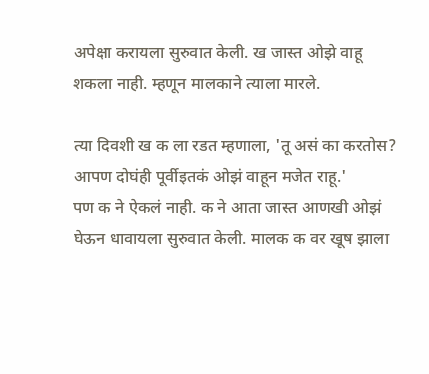अपेक्षा करायला सुरुवात केली. ख जास्त ओझे वाहू शकला नाही. म्हणून मालकाने त्याला मारले.

त्या दिवशी ख क ला रडत म्हणाला, 'तू असं का करतोस? आपण दोघंही पूर्वीइतकं ओझं वाहून मजेत राहू.'
पण क ने ऐकलं नाही. क ने आता जास्त आणखी ओझं घेऊन धावायला सुरुवात केली. मालक क वर खूष झाला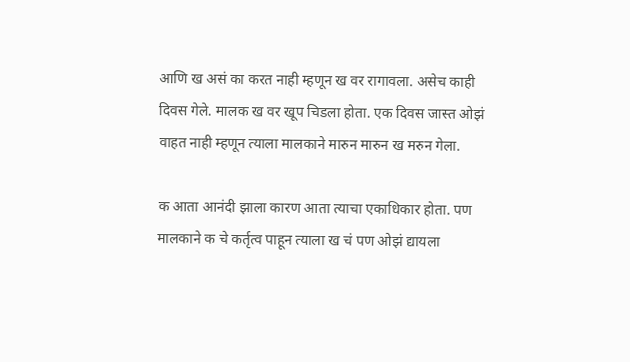आणि ख असं का करत नाही म्हणून ख वर रागावला. असेच काही दिवस गेले. मालक ख वर खूप चिडला होता. एक दिवस जास्त ओझं वाहत नाही म्हणून त्याला मालकाने मारुन मारुन ख मरुन गेला.

क आता आनंदी झाला कारण आता त्याचा एकाधिकार होता. पण मालकाने क चे कर्तृत्व पाहून त्याला ख चं पण ओझं द्यायला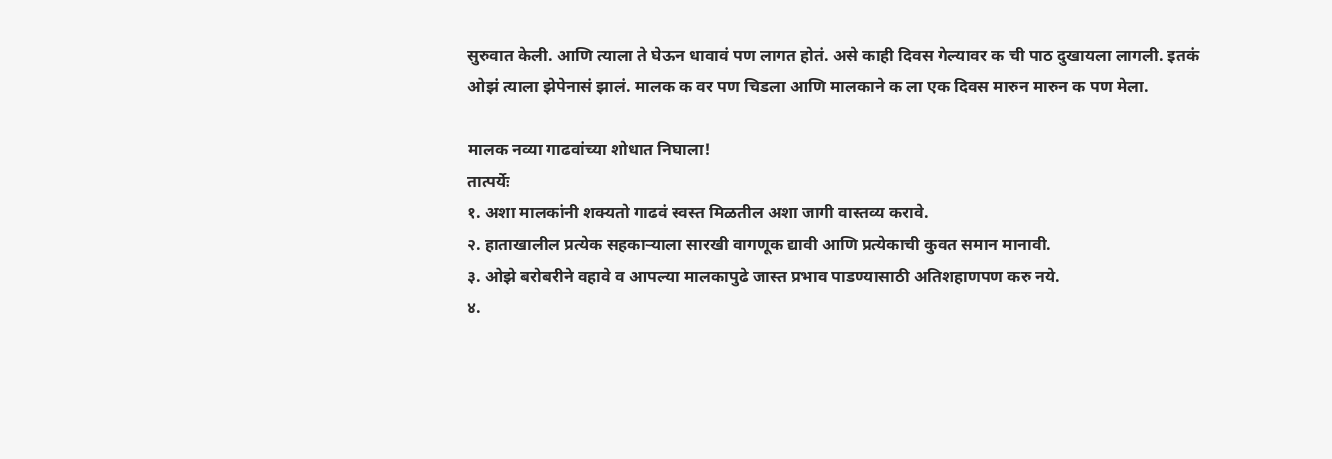सुरुवात केली. आणि त्याला ते घेऊन धावावं पण लागत होतं. असे काही दिवस गेल्यावर क ची पाठ दुखायला लागली. इतकं ओझं त्याला झेपेनासं झालं. मालक क वर पण चिडला आणि मालकाने क ला एक दिवस मारुन मारुन क पण मेला.

मालक नव्या गाढवांच्या शोधात निघाला!
तात्पर्येः
१. अशा मालकांनी शक्यतो गाढवं स्वस्त मिळतील अशा जागी वास्तव्य करावे.
२. हाताखालील प्रत्येक सहकाऱ्याला सारखी वागणूक द्यावी आणि प्रत्येकाची कुवत समान मानावी.
३. ओझे बरोबरीने वहावे व आपल्या मालकापुढे जास्त प्रभाव पाडण्यासाठी अतिशहाणपण करु नये.
४.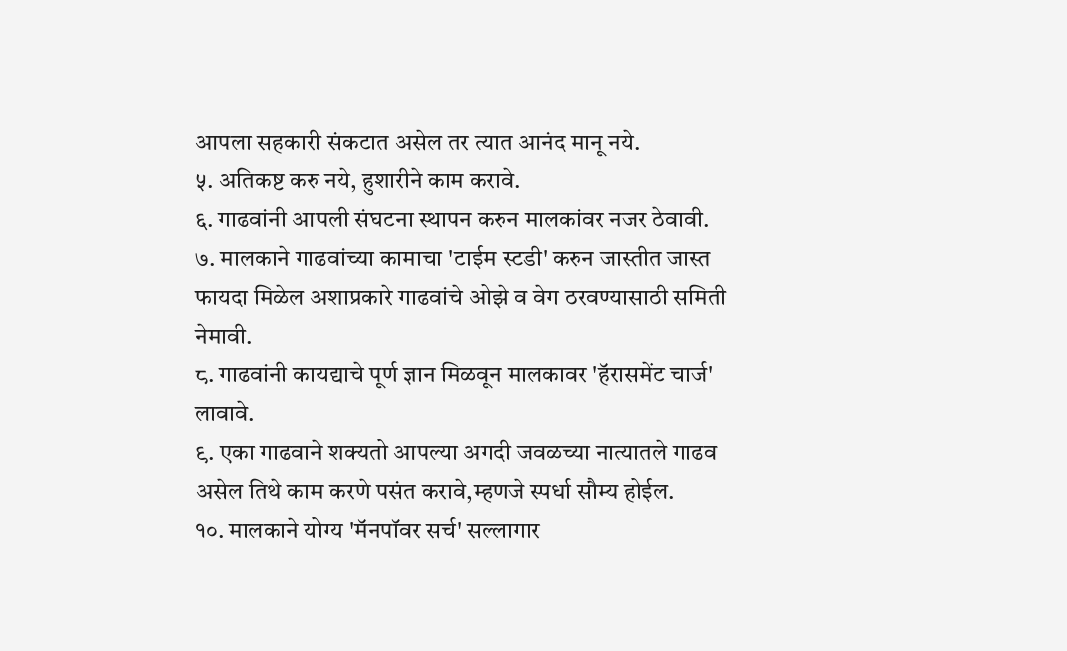आपला सहकारी संकटात असेल तर त्यात आनंद मानू नये.
५. अतिकष्ट करु नये, हुशारीने काम करावे.
६. गाढवांनी आपली संघटना स्थापन करुन मालकांवर नजर ठेवावी.
७. मालकाने गाढवांच्या कामाचा 'टाईम स्टडी' करुन जास्तीत जास्त फायदा मिळेल अशाप्रकारे गाढवांचे ओझे व वेग ठरवण्यासाठी समिती नेमावी.
८. गाढवांनी कायद्याचे पूर्ण ज्ञान मिळवून मालकावर 'हॅरासमेंट चार्ज' लावावे.
९. एका गाढवाने शक्यतो आपल्या अगदी जवळच्या नात्यातले गाढव असेल तिथे काम करणे पसंत करावे,म्हणजे स्पर्धा सौम्य होईल.
१०. मालकाने योग्य 'मॅनपॉवर सर्च' सल्लागार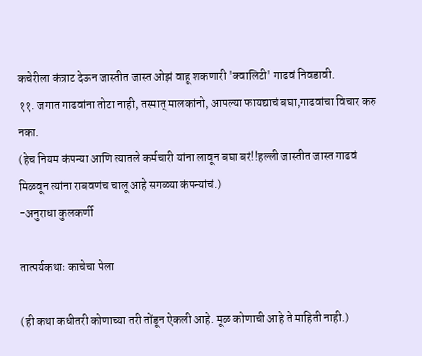कचेरीला कंत्राट देऊन जास्तीत जास्त ओझं वाहू शकणारी 'क्वालिटी' गाढवं निवडावी.
११. जगात गाढवांना तोटा नाही, तस्मात् मालकांनो, आपल्या फायद्याचं बघा,गाढवांचा विचार करु नका.
(हेच नियम कंपन्या आणि त्यातले कर्मचारी यांना लावून बघा बरं!!हल्ली जास्तीत जास्त गाढवं मिळवून त्यांना राबवणंच चालू आहे सगळ्या कंपन्यांचं.)
-अनुराधा कुलकर्णी

तात्पर्यकथाः काचेचा पेला

(ही कथा कधीतरी कोणाच्या तरी तोंडून ऐकली आहे. मूळ कोणाची आहे ते माहिती नाही.)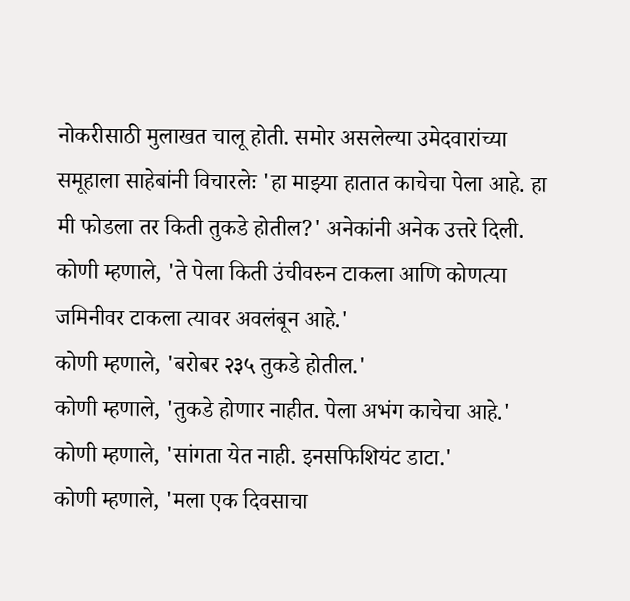नोकरीसाठी मुलाखत चालू होती. समोर असलेल्या उमेदवारांच्या समूहाला साहेबांनी विचारलेः 'हा माझ्या हातात काचेचा पेला आहे. हा मी फोडला तर किती तुकडे होतील?' अनेकांनी अनेक उत्तरे दिली.
कोणी म्हणाले, 'ते पेला किती उंचीवरुन टाकला आणि कोणत्या जमिनीवर टाकला त्यावर अवलंबून आहे.'
कोणी म्हणाले, 'बरोबर २३५ तुकडे होतील.'
कोणी म्हणाले, 'तुकडे होणार नाहीत. पेला अभंग काचेचा आहे.'
कोणी म्हणाले, 'सांगता येत नाही. इनसफिशियंट डाटा.'
कोणी म्हणाले, 'मला एक दिवसाचा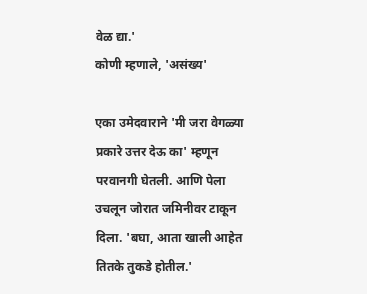वेळ द्या.'
कोणी म्हणाले, 'असंख्य'

एका उमेदवाराने 'मी जरा वेगळ्या प्रकारे उत्तर देऊ का' म्हणून परवानगी घेतली. आणि पेला उचलून जोरात जमिनीवर टाकून दिला. 'बघा, आता खाली आहेत तितके तुकडे होतील.'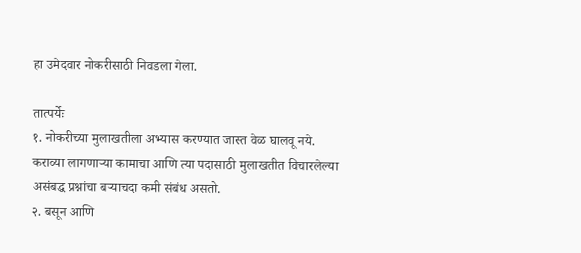हा उमेदवार नोकरीसाठी निवडला गेला.

तात्पर्येः
१. नोकरीच्या मुलाखतीला अभ्यास करण्यात जास्त वेळ घालवू नये. कराव्या लागणाऱ्या कामाचा आणि त्या पदासाठी मुलाखतीत विचारलेल्या असंबद्ध प्रश्नांचा बऱ्याचदा कमी संबंध असतो.
२. बसून आणि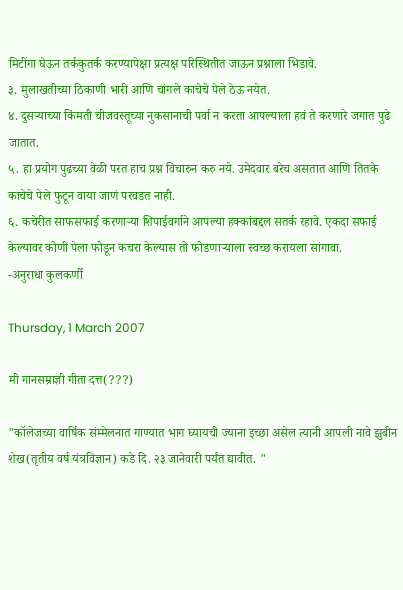मिटींगा घेऊन तर्ककुतर्क करण्यापेक्षा प्रत्यक्ष परिस्थितीत जाऊन प्रश्नाला भिडावे.
३. मुलाखतीच्या ठिकाणी भारी आणि चांगले काचेचे पेले ठेऊ नयेत.
४. दुसऱ्याच्या किंमती चीजवस्तूच्या नुकसानाची पर्वा न करता आपल्याला हवं ते करणारे जगात पुढे जातात.
५. हा प्रयोग पुढच्या वेळी परत हाच प्रश्न विचारुन करु नये. उमेदवार बरेच असतात आणि तितके काचेचे पेले फुटून वाया जाणं परवडत नाही.
६. कचेरीत साफसफाई करणाऱ्या शिपाईवर्गाने आपल्या हक्कांबद्दल सतर्क रहावे. एकदा सफाई केल्यावर कोणी पेला फोडून कचरा केल्यास तो फोडणाऱ्याला स्वच्छ करायला सांगावा.
-अनुराधा कुलकर्णी

Thursday, 1 March 2007

मी गानसम्राज्ञी गीता दत्त(???)

"कॉलेजच्या वार्षिक संम्मेलनात गाण्यात भाग घ्यायची ज्याना इच्छा असेल त्यानी आपली नावे झुबीन शेख(तृतीय वर्ष यंत्रविज्ञान) कडे दि. २३ जानेवारी पर्यंत द्यावीत. "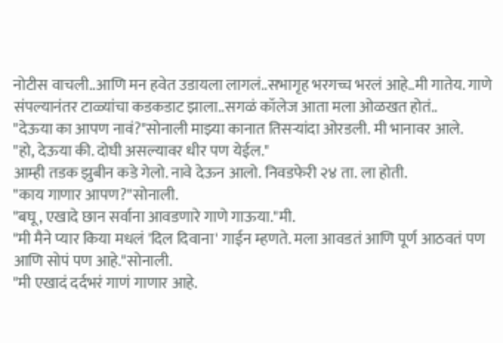नोटीस वाचली..आणि मन हवेत उडायला लागलं..सभागृह भरगच्च भरलं आहे..मी गातेय. गाणे संपल्यानंतर टाळ्यांचा कडकडाट झाला..सगळं कॉलेज आता मला ओळखत होतं..
"देऊया का आपण नावं?"सोनाली माझ्या कानात तिसर्‍यांदा ओरडली. मी भानावर आले.
"हो, देऊया की. दोघी असल्यावर धीर पण येईल."
आम्ही तडक झुबीन कडे गेलो. नावे देऊन आलो. निवडफेरी २४ ता. ला होती.
"काय गाणार आपण?"सोनाली.
"बघू, एखादे छान सर्वाना आवडणारे गाणे गाऊया."मी.
"मी मैने प्यार किया मधलं 'दिल दिवाना' गाईन म्हणते. मला आवडतं आणि पूर्ण आठवतं पण आणि सोपं पण आहे."सोनाली.
"मी एखादं दर्दभरं गाणं गाणार आहे.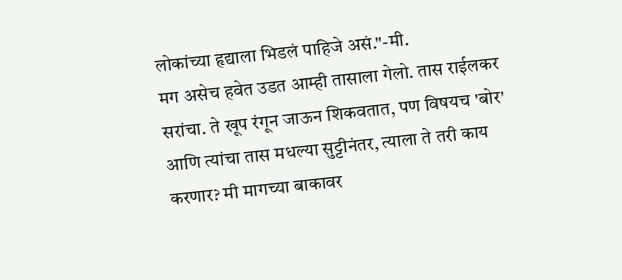लोकांच्या हृद्याला भिडलं पाहिजे असं."-मी.
मग असेच हवेत उडत आम्ही तासाला गेलो. तास राईलकर सरांचा. ते खूप रंगून जाऊन शिकवतात, पण विषयच 'बोर' आणि त्यांचा तास मधल्या सुट्टीनंतर, त्याला ते तरी काय करणार? मी मागच्या बाकावर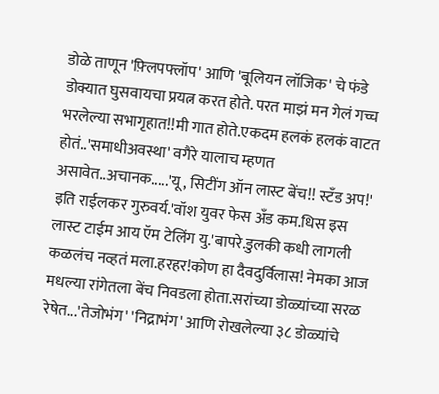डोळे ताणून 'फ़्लिपफ्लॉप' आणि 'बूलियन लॉजिक' चे फंडे डोक्यात घुसवायचा प्रयत्न करत होते. परत माझं मन गेलं गच्च भरलेल्या सभागृहात!!मी गात होते.एकदम हलकं हलकं वाटत होतं..'समाधीअवस्था' वगैरे यालाच म्हणत असावेत..अचानक.....'यू, सिटींग ऑन लास्ट बेंच!! स्टँड अप!' इति राईलकर गुरुवर्य.'वॉश युवर फेस अँड कम.धिस इस लास्ट टाईम आय ऍम टेलिंग यु.'बापरे.डुलकी कधी लागली कळलंच नव्हतं मला.हरहर!कोण हा दैवदुर्विलास! नेमका आज मधल्या रांगेतला बेंच निवडला होता.सरांच्या डोळ्यांच्या सरळ रेषेत...'तेजोभंग' 'निद्राभंग' आणि रोखलेल्या ३८ डोळ्यांचे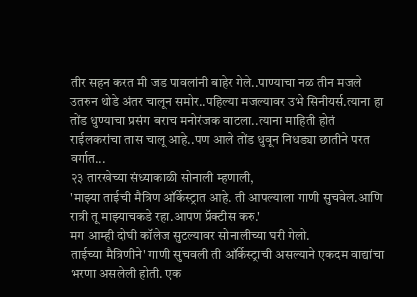तीर सहन करत मी जड पावलांनी बाहेर गेले..पाण्याचा नळ तीन मजले उतरुन थोडे अंतर चालून समोर..पहिल्या मजल्यावर उभे सिनीयर्स.त्याना हा तोंड धुण्याचा प्रसंग बराच मनोरंजक वाटला..त्याना माहिती होतं राईलकरांचा तास चालू आहे..पण आले तोंड धुवून निधड्या छातीने परत वर्गात...
२३ तारखेच्या संध्याकाळी सोनाली म्हणाली,
'माझ्या ताईची मैत्रिण ऑर्केस्ट्रात आहे. ती आपल्याला गाणी सुचवेल.आणि रात्री तू माझ्याचकडे रहा.आपण प्रॅक्टीस करु.'
मग आम्ही दोघी कॉलेज सुटल्यावर सोनालीच्या घरी गेलो.
ताईच्या मैत्रिणीने' गाणी सुचवली ती ऑर्केस्ट्राची असल्याने एकदम वाद्यांचा भरणा असलेली होती. एक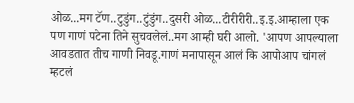ओळ...मग टॅण..टुडुंग..टुंडुंग..दुसरी ओळ...टीरीरीरी..इ.इ.आम्हाला एक पण गाणं पटेना तिने सुचवलेलं..मग आम्ही घरी आलो. 'आपण आपल्याला आवडतात तीच गाणी निवडू.गाणं मनापासून आलं कि आपोआप चांगलं म्हटलं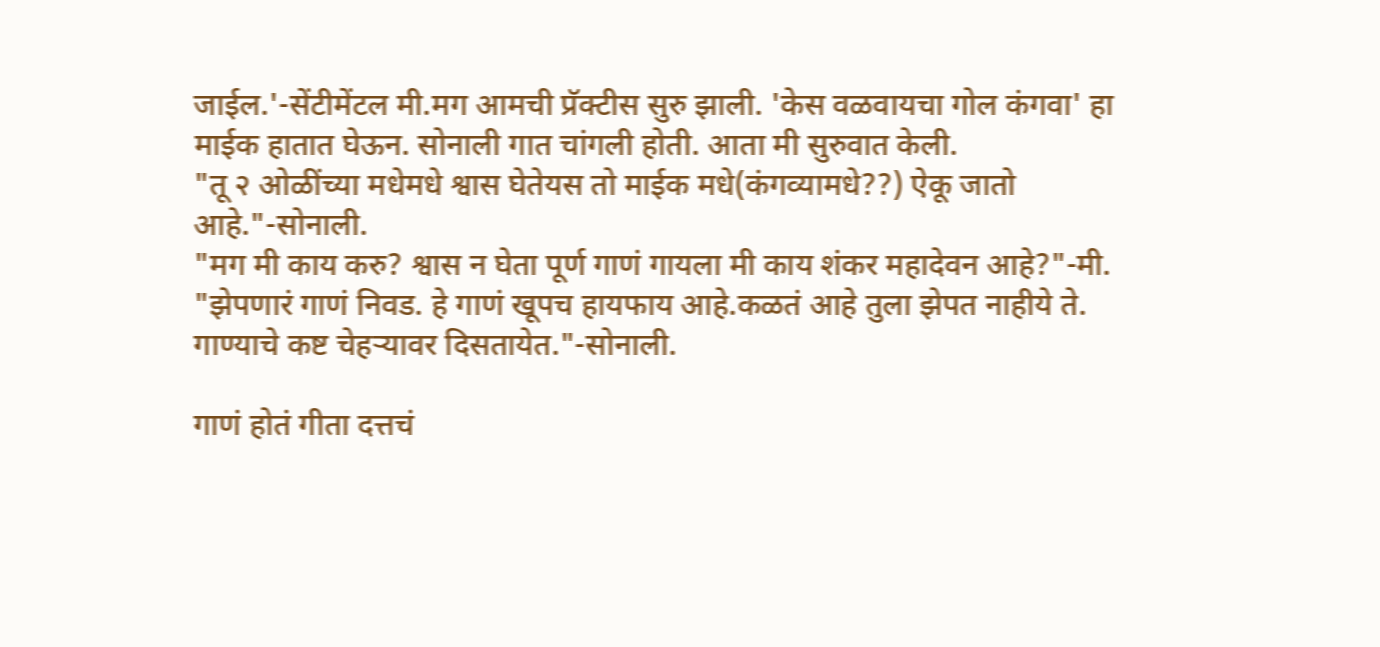जाईल.'-सेंटीमेंटल मी.मग आमची प्रॅक्टीस सुरु झाली. 'केस वळवायचा गोल कंगवा' हा माईक हातात घेऊन. सोनाली गात चांगली होती. आता मी सुरुवात केली.
"तू २ ओळींच्या मधेमधे श्वास घेतेयस तो माईक मधे(कंगव्यामधे??) ऐकू जातो आहे."-सोनाली.
"मग मी काय करु? श्वास न घेता पूर्ण गाणं गायला मी काय शंकर महादेवन आहे?"-मी.
"झेपणारं गाणं निवड. हे गाणं खूपच हायफाय आहे.कळतं आहे तुला झेपत नाहीये ते. गाण्याचे कष्ट चेहर्‍यावर दिसतायेत."-सोनाली.

गाणं होतं गीता दत्तचं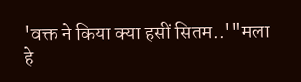'वक्त ने किया क्या हसीं सितम..'"मला हे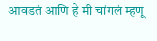आवडतं आणि हे मी चांगलं म्हणू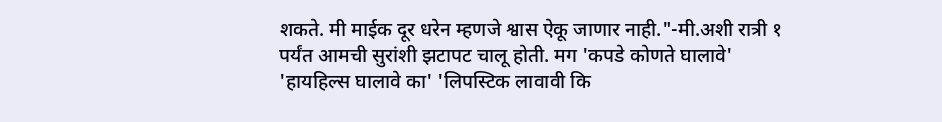शकते. मी माईक दूर धरेन म्हणजे श्वास ऐकू जाणार नाही."-मी.अशी रात्री १ पर्यंत आमची सुरांशी झटापट चालू होती. मग 'कपडे कोणते घालावे' 'हायहिल्स घालावे का' 'लिपस्टिक लावावी कि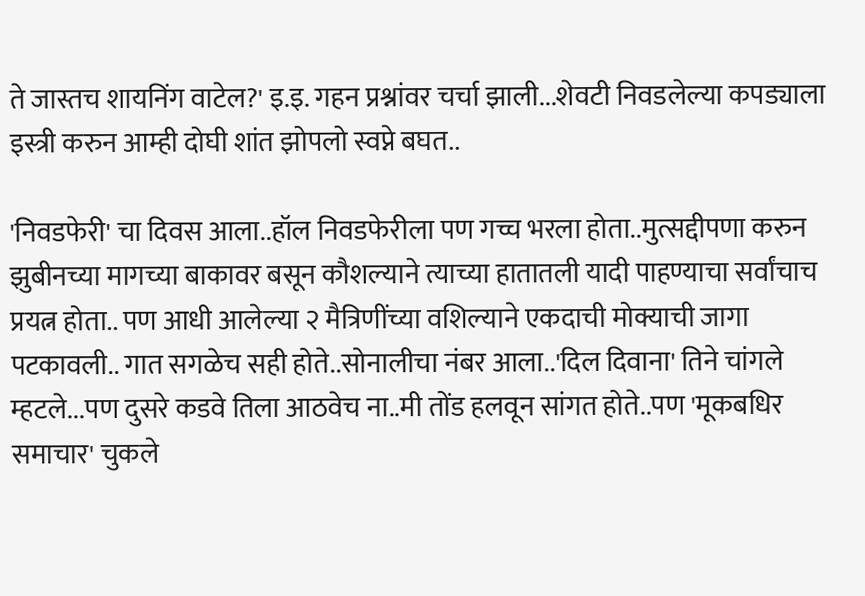ते जास्तच शायनिंग वाटेल?' इ.इ. गहन प्रश्नांवर चर्चा झाली...शेवटी निवडलेल्या कपड्याला इस्त्री करुन आम्ही दोघी शांत झोपलो स्वप्ने बघत..

'निवडफेरी' चा दिवस आला..हॉल निवडफेरीला पण गच्च भरला होता..मुत्सद्दीपणा करुन झुबीनच्या मागच्या बाकावर बसून कौशल्याने त्याच्या हातातली यादी पाहण्याचा सर्वांचाच प्रयत्न होता.. पण आधी आलेल्या २ मैत्रिणींच्या वशिल्याने एकदाची मोक्याची जागा पटकावली.. गात सगळेच सही होते..सोनालीचा नंबर आला..'दिल दिवाना' तिने चांगले म्हटले...पण दुसरे कडवे तिला आठवेच ना..मी तोंड हलवून सांगत होते..पण 'मूकबधिर समाचार' चुकले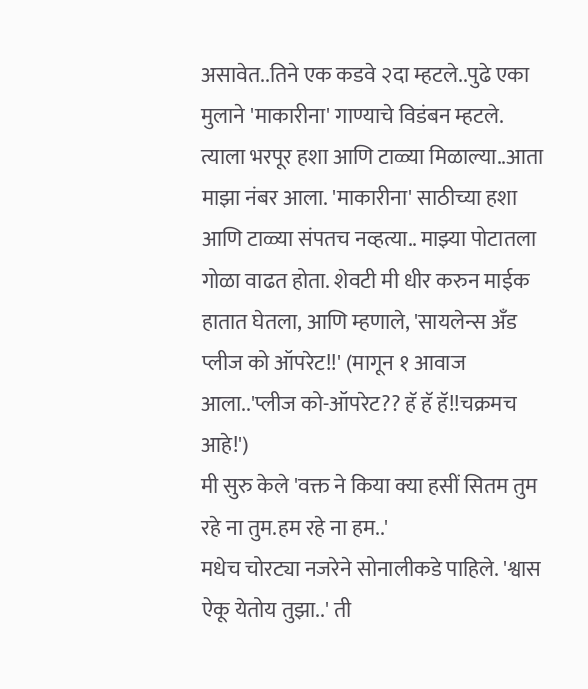असावेत..तिने एक कडवे २दा म्हटले..पुढे एका मुलाने 'माकारीना' गाण्याचे विडंबन म्हटले. त्याला भरपूर हशा आणि टाळ्या मिळाल्या..आता माझा नंबर आला. 'माकारीना' साठीच्या हशा आणि टाळ्या संपतच नव्हत्या.. माझ्या पोटातला गोळा वाढत होता‌. शेवटी मी धीर करुन माईक हातात घेतला, आणि म्हणाले, 'सायलेन्स अँड प्लीज को ऑपरेट!!' (मागून १ आवाज आला..'प्लीज को-ऑपरेट?? हॅ हॅ हॅ!!चक्रमच आहे!')
मी सुरु केले 'वक्त ने किया क्या हसीं सितम तुम रहे ना तुम.हम रहे ना हम..'
मधेच चोरट्या नजरेने सोनालीकडे पाहिले. 'श्वास ऐकू येतोय तुझा..' ती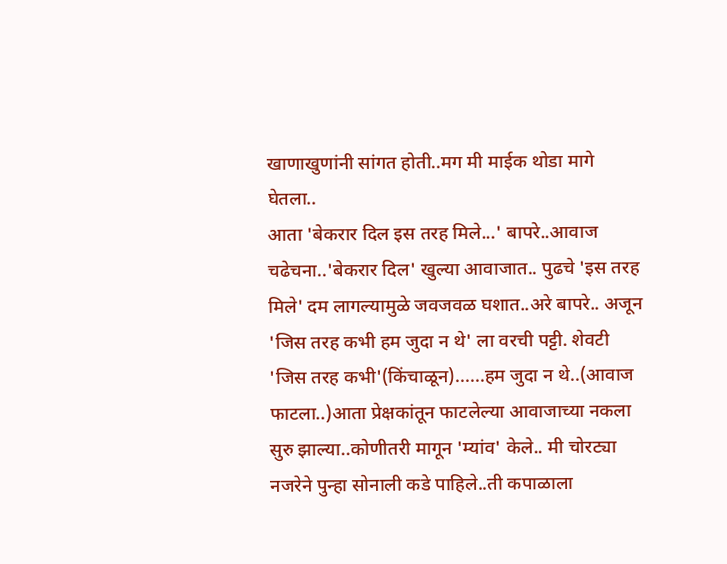खाणाखुणांनी सांगत होती..मग मी माईक थोडा मागे घेतला..
आता 'बेकरार दिल इस तरह मिले...' बापरे..आवाज चढेचना..'बेकरार दिल' खुल्या आवाजात.. पुढचे 'इस तरह मिले' दम लागल्यामुळे जवजवळ घशात..अरे बापरे.. अजून 'जिस तरह कभी हम जुदा न थे' ला वरची पट्टी. शेवटी 'जिस तरह कभी'(किंचाळून)......हम जुदा न थे..(आवाज फाटला..)आता प्रेक्षकांतून फाटलेल्या आवाजाच्या नकला सुरु झाल्या..कोणीतरी मागून 'म्यांव' केले.. मी चोरट्या नजरेने पुन्हा सोनाली कडे पाहिले..ती कपाळाला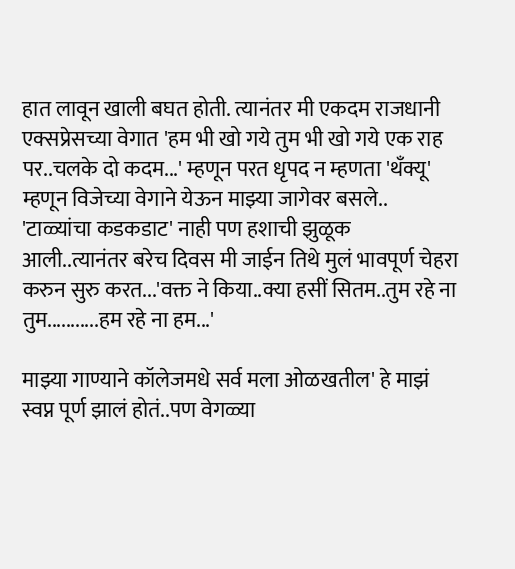हात लावून खाली बघत होती. त्यानंतर मी एकदम राजधानी एक्सप्रेसच्या वेगात 'हम भी खो गये तुम भी खो गये एक राह पर..चलके दो कदम...' म्हणून परत धृपद न म्हणता 'थँक्यू' म्हणून विजेच्या वेगाने येऊन माझ्या जागेवर बसले.. 'टाळ्यांचा कडकडाट' नाही पण हशाची झुळूक आली..त्यानंतर बरेच दिवस मी जाईन तिथे मुलं भावपूर्ण चेहरा करुन सुरु करत...'वक्त ने किया..क्या हसीं सितम..तुम रहे ना तुम...........हम रहे ना हम...'

माझ्या गाण्याने कॉलेजमधे सर्व मला ओळखतील' हे माझं स्वप्न पूर्ण झालं होतं..पण वेगळ्या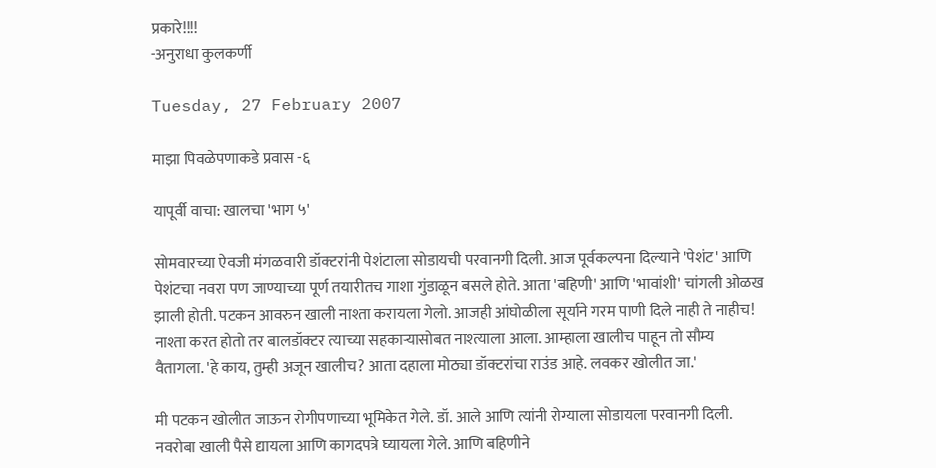प्रकारे!!!!
-अनुराधा कुलकर्णी

Tuesday, 27 February 2007

माझा पिवळेपणाकडे प्रवास -६

यापूर्वी वाचा: खालचा 'भाग ५'

सोमवारच्या ऐवजी मंगळवारी डॉक्टरांनी पेशंटाला सोडायची परवानगी दिली. आज पूर्वकल्पना दिल्याने 'पेशंट' आणि पेशंटचा नवरा पण जाण्याच्या पूर्ण तयारीतच गाशा गुंडाळून बसले होते. आता 'बहिणी' आणि 'भावांशी' चांगली ओळख झाली होती. पटकन आवरुन खाली नाश्ता करायला गेलो. आजही आंघोळीला सूर्याने गरम पाणी दिले नाही ते नाहीच! नाश्ता करत होतो तर बालडॉक्टर त्याच्या सहकाऱ्यासोबत नाश्त्याला आला. आम्हाला खालीच पाहून तो सौम्य वैतागला. 'हे काय, तुम्ही अजून खालीच? आता दहाला मोठ्या डॉक्टरांचा राउंड आहे. लवकर खोलीत जा.'

मी पटकन खोलीत जाऊन रोगीपणाच्या भूमिकेत गेले. डॉ. आले आणि त्यांनी रोग्याला सोडायला परवानगी दिली. नवरोबा खाली पैसे द्यायला आणि कागदपत्रे घ्यायला गेले. आणि बहिणीने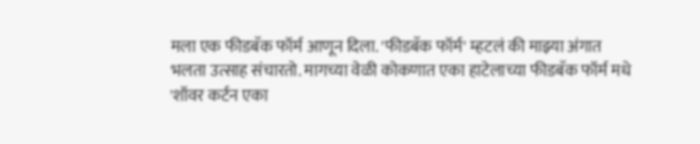मला एक फीडबॅक फॉर्म आणून दिला. 'फीडबॅक फॉर्म' म्हटलं की माझ्या अंगात भलता उत्साह संचारतो. मागच्या वेळी कोकणात एका हाटेलाच्या फीडबॅक फॉर्म मधे 'शॉवर कर्टन एका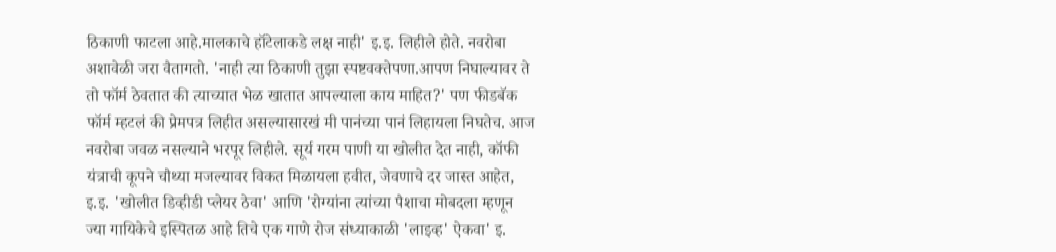ठिकाणी फाटला आहे.मालकाचे हॉटेलाकडे लक्ष नाही' इ.इ. लिहीले होते. नवरोबा अशावेळी जरा वैतागतो. 'नाही त्या ठिकाणी तुझा स्पष्टवक्तेपणा.आपण निघाल्यावर ते तो फॉर्म ठेवतात की त्याच्यात भेळ खातात आपल्याला काय माहित?' पण फीडबॅक फॉर्म म्हटलं की प्रेमपत्र लिहीत असल्यासारखं मी पानंच्या पानं लिहायला निघतेच. आज नवरोबा जवळ नसल्याने भरपूर लिहीले. सूर्य गरम पाणी या खोलीत देत नाही, कॉफी यंत्राची कूपने चौथ्या मजल्यावर विकत मिळायला हवीत, जेवणाचे दर जास्त आहेत, इ.इ. 'खोलीत डिव्हीडी प्लेयर ठेवा' आणि 'रोग्यांना त्यांच्या पैशाचा मोबदला म्हणून ज्या गायिकेचे इस्पितळ आहे तिचे एक गाणे रोज संध्याकाळी 'लाइव्ह' ऐकवा' इ.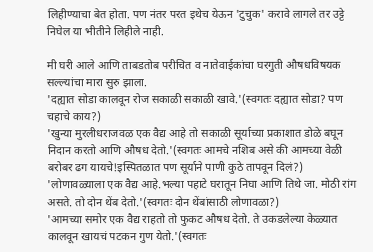लिहीण्याचा बेत होता. पण नंतर परत इथेच येऊन 'टुचुक' करावे लागले तर उट्टे निघेल या भीतीने लिहीले नाही.

मी घरी आले आणि ताबडतोब परीचित व नातेवाईकांचा घरगुती औषधविषयक सल्ल्यांचा मारा सुरु झाला.
'दह्यात सोडा कालवून रोज सकाळी सकाळी खावे.'(स्वगतः दह्यात सोडा? पण चहाचे काय?)
'खुन्या मुरलीधराजवळ एक वैद्य आहे तो सकाळी सूर्याच्या प्रकाशात डोळे बघून निदान करतो आणि औषध देतो.'(स्वगतः आमचे नशिब असे की आमच्या वेळी बरोबर ढग यायचे!इस्पितळात पण सूर्याने पाणी कुठे तापवून दिलं?)
'लोणावळ्याला एक वैद्य आहे.भल्या पहाटे घरातून निघा आणि तिथे जा. मोठी रांग असते. तो दोन थेंब देतो.'(स्वगतः दोन थेंबांसाठी लोणावळा?)
'आमच्या समोर एक वैद्य राहतो तो फुकट औषध देतो. ते उकडलेल्या केळ्यात कालवून खायचं पटकन गुण येतो.'(स्वगतः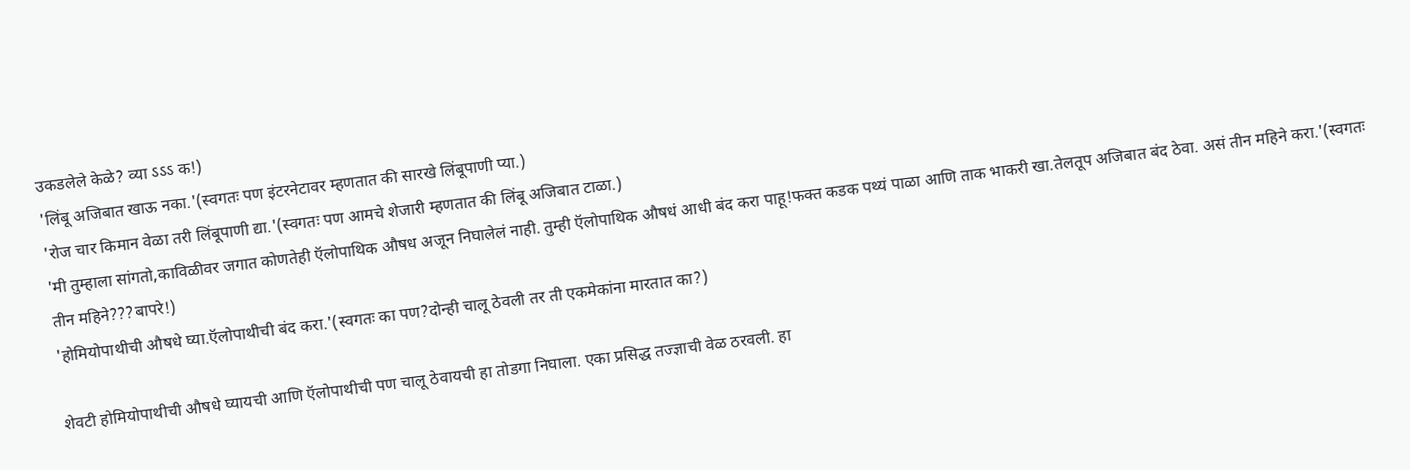उकडलेले केळे? व्या ऽऽऽ क!)
'लिंबू अजिबात खाऊ नका.'(स्वगतः पण इंटरनेटावर म्हणतात की सारखे लिंबूपाणी प्या.)
'रोज चार किमान वेळा तरी लिंबूपाणी द्या.'(स्वगतः पण आमचे शेजारी म्हणतात की लिंबू अजिबात टाळा.)
'मी तुम्हाला सांगतो,काविळीवर जगात कोणतेही ऍलोपाथिक औषध अजून निघालेलं नाही. तुम्ही ऍलोपाथिक औषधं आधी बंद करा पाहू!फक्त कडक पथ्यं पाळा आणि ताक भाकरी खा.तेलतूप अजिबात बंद ठेवा. असं तीन महिने करा.'(स्वगतः तीन महिने???बापरे!)
'होमियोपाथीची औषधे घ्या.ऍलोपाथीची बंद करा.'(स्वगतः का पण?दोन्ही चालू ठेवली तर ती एकमेकांना मारतात का?)

शेवटी होमियोपाथीची औषधे घ्यायची आणि ऍलोपाथीची पण चालू ठेवायची हा तोडगा निघाला. एका प्रसिद्ध तज्ज्ञाची वेळ ठरवली. हा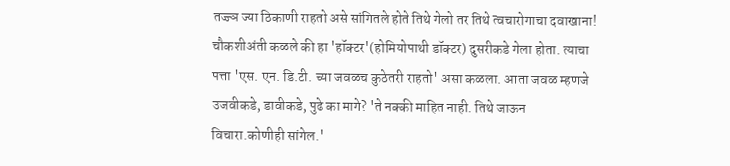तज्ज्ञ ज्या ठिकाणी राहतो असे सांगितले होते तिथे गेलो तर तिथे त्वचारोगाचा दवाखाना! चौकशीअंती कळले की हा 'हॉक्टर'(होमियोपाथी डॉक्टर) दुसरीकडे गेला होता. त्याचा पत्ता 'एस. एन. डि.टी. च्या जवळच कुठेतरी राहतो' असा कळला. आता जवळ म्हणजे उजवीकडे, डावीकडे, पुढे का मागे? 'ते नक्की माहित नाही. तिथे जाऊन विचारा.कोणीही सांगेल.'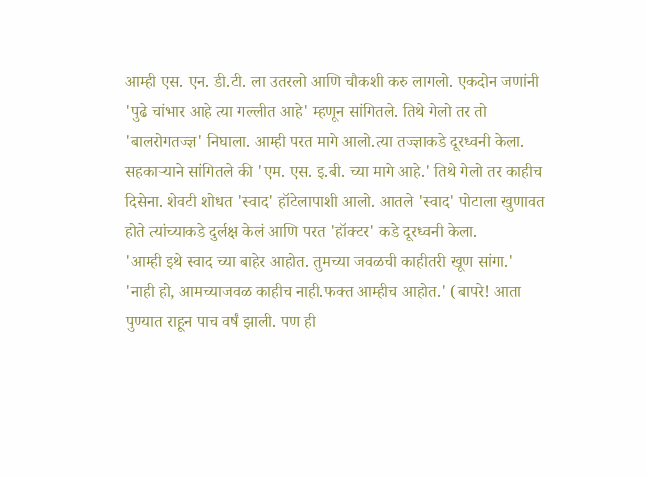आम्ही एस. एन. डी.टी. ला उतरलो आणि चौकशी करु लागलो. एकदोन जणांनी 'पुढे चांभार आहे त्या गल्लीत आहे' म्हणून सांगितले. तिथे गेलो तर तो 'बालरोगतज्ज्ञ' निघाला. आम्ही परत मागे आलो.त्या तज्ज्ञाकडे दूरध्वनी केला. सहकाऱ्याने सांगितले की 'एम. एस. इ.बी. च्या मागे आहे.' तिथे गेलो तर काहीच दिसेना. शेवटी शोधत 'स्वाद' हॉटेलापाशी आलो. आतले 'स्वाद' पोटाला खुणावत होते त्यांच्याकडे दुर्लक्ष केलं आणि परत 'हॉक्टर' कडे दूरध्वनी केला.
'आम्ही इथे स्वाद च्या बाहेर आहोत. तुमच्या जवळची काहीतरी खूण सांगा.'
'नाही हो, आमच्याजवळ काहीच नाही.फक्त आम्हीच आहोत.' (बापरे! आता पुण्यात राहून पाच वर्षं झाली. पण ही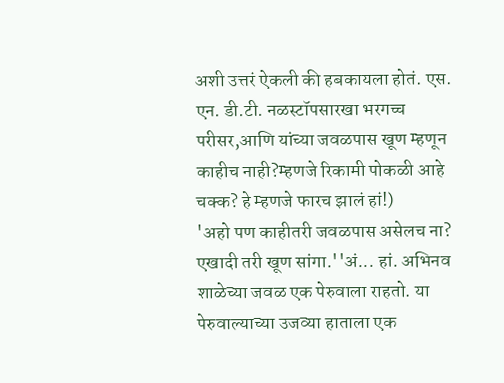अशी उत्तरं ऐकली की हबकायला होतं. एस. एन. डी.टी. नळस्टॉपसारखा भरगच्च परीसर,आणि यांच्या जवळपास खूण म्हणून काहीच नाही?म्हणजे रिकामी पोकळी आहे चक्क? हे म्हणजे फारच झालं हां!)
'अहो पण काहीतरी जवळपास असेलच ना? एखादी तरी खूण सांगा.''अं... हां. अभिनव शाळेच्या जवळ एक पेरुवाला राहतो. या पेरुवाल्याच्या उजव्या हाताला एक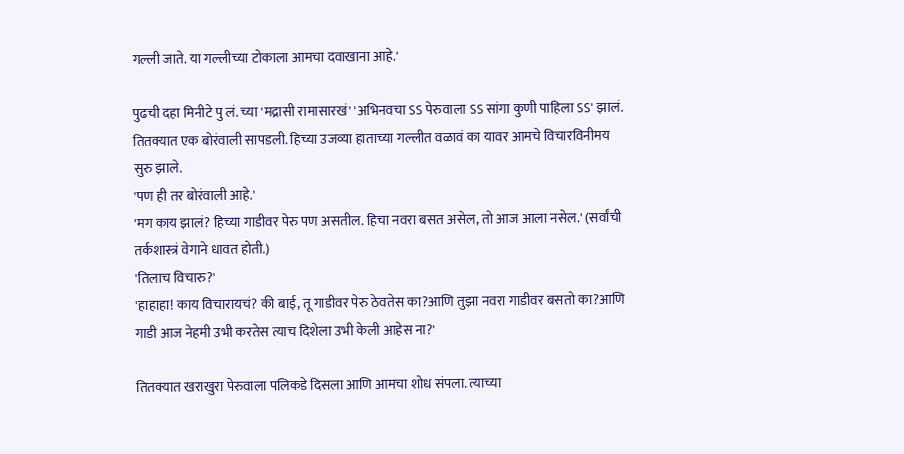गल्ली जाते. या गल्लीच्या टोकाला आमचा दवाखाना आहे.'

पुढची दहा मिनीटे पु लं. च्या 'मद्रासी रामासारखं' 'अभिनवचा ऽऽ पेरुवाला ऽऽ सांगा कुणी पाहिला ऽऽ' झालं. तितक्यात एक बोरंवाली सापडली. हिच्या उजव्या हाताच्या गल्लीत वळावं का यावर आमचे विचारविनीमय सुरु झाले.
'पण ही तर बोरंवाली आहे.'
'मग काय झालं? हिच्या गाडीवर पेरु पण असतील. हिचा नवरा बसत असेल, तो आज आला नसेल.' (सर्वांची तर्कशास्त्रं वेगाने धावत होती.)
'तिलाच विचारु?'
'हाहाहा! काय विचारायचं? की बाई, तू गाडीवर पेरु ठेवतेस का?आणि तुझा नवरा गाडीवर बसतो का?आणि गाडी आज नेहमी उभी करतेस त्याच दिशेला उभी केली आहेस ना?'

तितक्यात खराखुरा पेरुवाला पलिकडे दिसला आणि आमचा शोध संपला. त्याच्या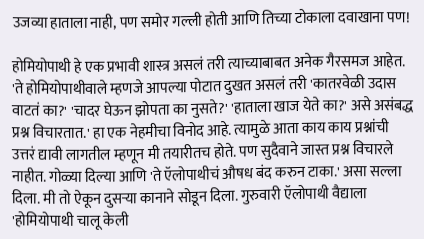उजव्या हाताला नाही, पण समोर गल्ली होती आणि तिच्या टोकाला दवाखाना पण!

होमियोपाथी हे एक प्रभावी शास्त्र असलं तरी त्याच्याबाबत अनेक गैरसमज आहेत. 'ते होमियोपाथीवाले म्हणजे आपल्या पोटात दुखत असलं तरी 'कातरवेळी उदास वाटतं का?' 'चादर घेऊन झोपता का नुसते?' 'हाताला खाज येते का?' असे असंबद्ध प्रश्न विचारतात.' हा एक नेहमीचा विनोद आहे. त्यामुळे आता काय काय प्रश्नांची उत्तरं द्यावी लागतील म्हणून मी तयारीतच होते. पण सुदैवाने जास्त प्रश्न विचारले नाहीत. गोळ्या दिल्या आणि 'ते ऍलोपाथीचं औषध बंद करुन टाका.' असा सल्ला दिला. मी तो ऐकून दुसऱ्या कानाने सोडून दिला. गुरुवारी ऍलोपाथी वैद्याला 'होमियोपाथी चालू केली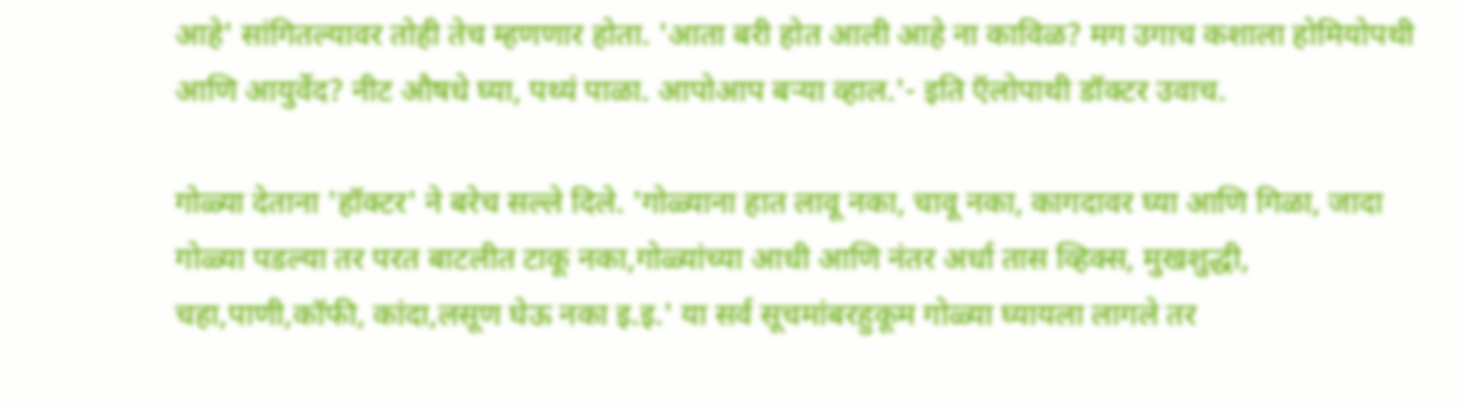आहे' सांगितल्यावर तोही तेच म्हणणार होता. 'आता बरी होत आली आहे ना काविळ? मग उगाच कशाला होमियोपथी आणि आयुर्वेद? नीट औषधे घ्या, पथ्यं पाळा. आपोआप बऱ्या व्हाल.'- इति ऍलोपाथी डॉक्टर उवाच.

गोळ्या देताना 'हॉक्टर' ने बरेच सल्ले दिले. 'गोळ्याना हात लावू नका, चावू नका, कागदावर घ्या आणि गिळा, जादा गोळ्या पडल्या तर परत बाटलीत टाकू नका,गोळ्यांच्या आधी आणि नंतर अर्धा तास व्हिक्स, मुखशुद्धी, चहा,पाणी,कॉफी, कांदा,लसूण घेऊ नका इ.इ.' या सर्व सूचमांबरहुकूम गोळ्या घ्यायला लागले तर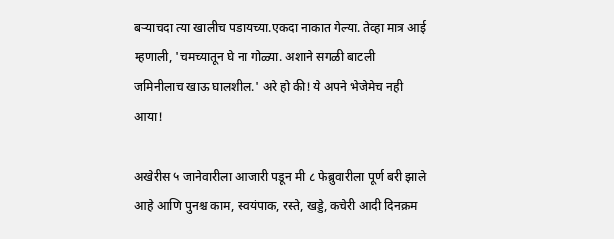बऱ्याचदा त्या खालीच पडायच्या.एकदा नाकात गेल्या. तेव्हा मात्र आई म्हणाली, 'चमच्यातून घे ना गोळ्या. अशाने सगळी बाटली जमिनीलाच खाऊ घालशील.' अरे हो की! ये अपने भेजेमेच नही आया!

अखेरीस ५ जानेवारीला आजारी पडून मी ८ फेब्रुवारीला पूर्ण बरी झाले आहे आणि पुनश्च काम, स्वयंपाक, रस्ते, खड्डे, कचेरी आदी दिनक्रम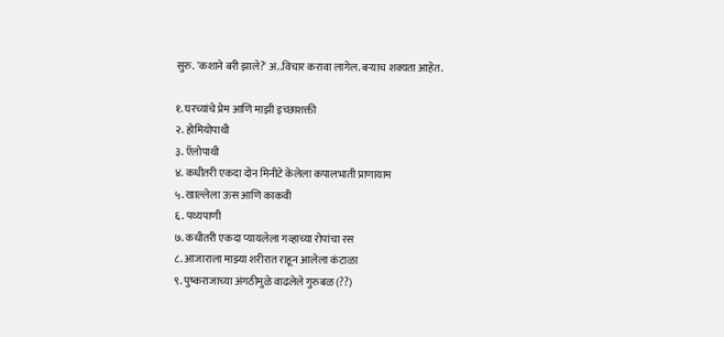सुरु. 'कशाने बरी झाले?' अं..विचार करावा लागेल. बऱ्याच शक्यता आहेत.

१. घरच्यांचे प्रेम आणि माझी इच्छाशक्ती
२. होमियोपाथी
३. ऍलोपाथी
४. कधीतरी एकदा दोन मिनीटे केलेला कपालभाती प्राणायाम
५. खाल्लेला ऊस आणि काकवी
६. पथ्यपाणी
७. कधीतरी एकदा प्यायलेला गव्हाच्या रोपांचा रस
८. आजाराला माझ्या शरीरात राहून आलेला कंटाळा
९. पुष्कराजाच्या अंगठीमुळे वाढलेले गुरुबळ (??)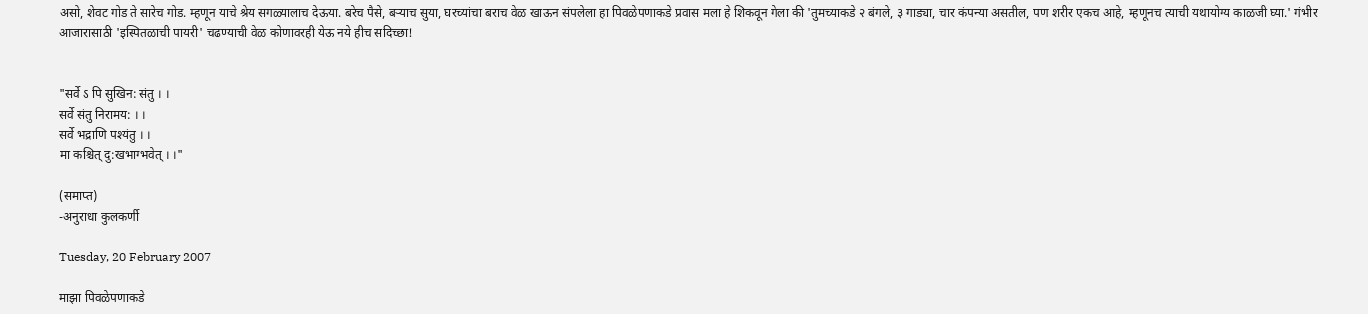असो, शेवट गोड ते सारेच गोड. म्हणून याचे श्रेय सगळ्यालाच देऊया. बरेच पैसे, बऱ्याच सुया, घरच्यांचा बराच वेळ खाऊन संपलेला हा पिवळेपणाकडे प्रवास मला हे शिकवून गेला की 'तुमच्याकडे २ बंगले, ३ गाड्या, चार कंपन्या असतील, पण शरीर एकच आहे, म्हणूनच त्याची यथायोग्य काळजी घ्या.' गंभीर आजारासाठी 'इस्पितळाची पायरी' चढण्याची वेळ कोणावरही येऊ नये हीच सदिच्छा!


"सर्वे ऽ पि सुखिन: संतु । ।
सर्वे संतु निरामय: । ।
सर्वे भद्राणि पश्यंतु । ।
मा कश्चित् दु:खभाग्भवेत् । ।"

(समाप्त)
-अनुराधा कुलकर्णी

Tuesday, 20 February 2007

माझा पिवळेपणाकडे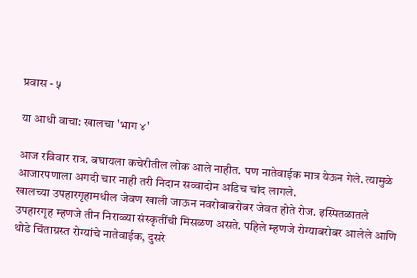प्रवास - ५

या आधी वाचा: खालचा 'भाग ४'

आज रविवार रात्र. बघायला कचेरीतील लोक आले नाहीत. पण नातेवाईक मात्र येऊन गेले. त्यामुळे आजारपणाला अगदी चार नाही तरी निदान सव्वादोन अडिच चांद लागले.
खालच्या उपहारगृहामधील जेवण खाली जाऊन नवरोबाबरोबर जेवत होते रोज. इस्पितळातले उपहारगृह म्हणजे तीन निराळ्या संस्कृतींची मिसळण असते. पहिले म्हणजे रोग्याबरोबर आलेले आणि थोडे चिंताग्रस्त रोग्यांचे नातेवाईक, दुसरे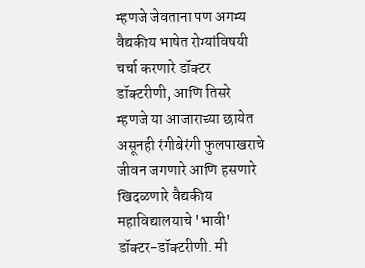म्हणजे जेवताना पण अगम्य वैद्यकीय भाषेत रोग्यांविषयी चर्चा करणारे डॉक्टर डॉक्टरीणी, आणि तिसरे म्हणजे या आजाराच्या छायेत असूनही रंगीबेरंगी फुलपाखराचे जीवन जगणारे आणि हसणारे खिदळणारे वैद्यकीय महाविद्यालयाचे 'भावी' डॉक्टर-डॉक्टरीणी. मी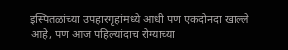इस्पितळांच्या उपहारगृहांमध्ये आधी पण एकदोनदा खाल्ले आहे, पण आज पहिल्यांदाच रोग्याच्या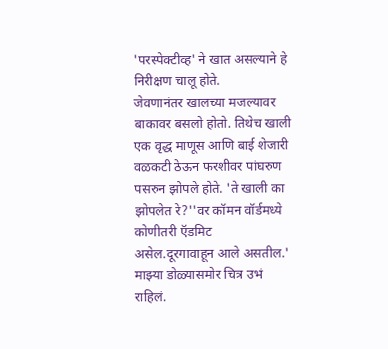'परस्पेक्टीव्ह' ने खात असल्याने हे निरीक्षण चालू होते.
जेवणानंतर खालच्या मजल्यावर बाकावर बसलो होतो. तिथेच खाली एक वृद्ध माणूस आणि बाई शेजारी वळकटी ठेऊन फरशीवर पांघरुण पसरुन झोपले होते. 'ते खाली का झोपलेत रे?''वर कॉमन वॉर्डमध्ये कोणीतरी ऍडमिट असेल.दूरगावाहून आले असतील.' माझ्या डोळ्यासमोर चित्र उभं राहिलं.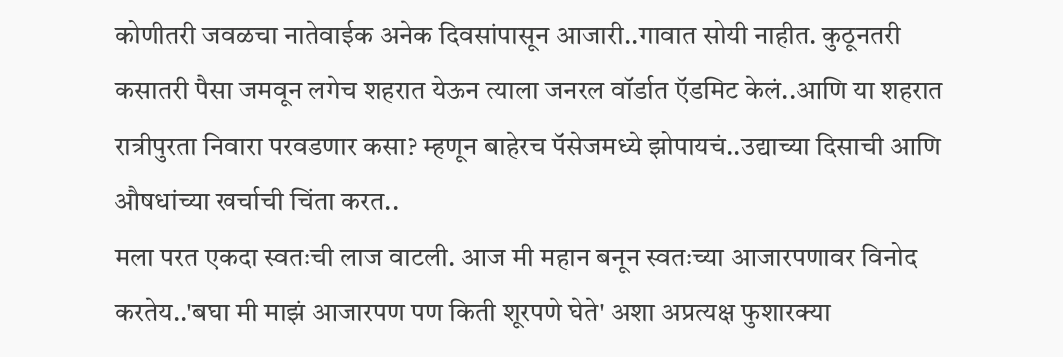कोणीतरी जवळचा नातेवाईक अनेक दिवसांपासून आजारी..गावात सोयी नाहीत. कुठूनतरी कसातरी पैसा जमवून लगेच शहरात येऊन त्याला जनरल वॉर्डात ऍडमिट केलं..आणि या शहरात रात्रीपुरता निवारा परवडणार कसा? म्हणून बाहेरच पॅसेजमध्ये झोपायचं..उद्याच्या दिसाची आणि औषधांच्या खर्चाची चिंता करत..
मला परत एकदा स्वतःची लाज वाटली. आज मी महान बनून स्वतःच्या आजारपणावर विनोद करतेय..'बघा मी माझं आजारपण पण किती शूरपणे घेते' अशा अप्रत्यक्ष फुशारक्या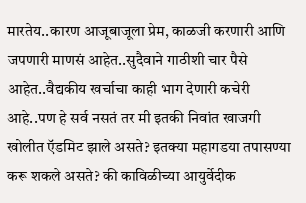मारतेय..कारण आजूबाजूला प्रेम, काळजी करणारी आणि जपणारी माणसं आहेत..सुदैवाने गाठीशी चार पैसे आहेत..वैद्यकीय खर्चाचा काही भाग देणारी कचेरी आहे..पण हे सर्व नसतं तर मी इतकी निवांत खाजगी खोलीत ऍडमिट झाले असते? इतक्या महागडया तपासण्या करू शकले असते? की काविळीच्या आयुर्वेदीक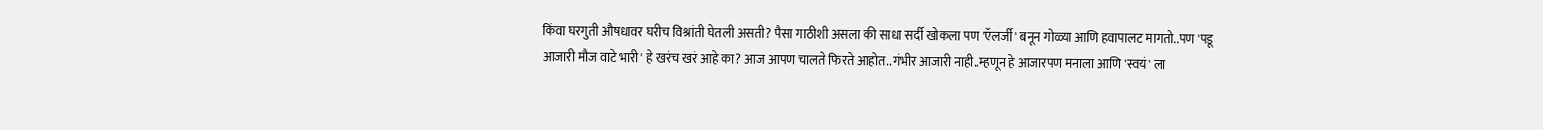किंवा घरगुती औषधावर घरीच विश्रांती घेतली असती? पैसा गाठीशी असला की साधा सर्दी खोकला पण 'ऍलर्जी' बनून गोळ्या आणि हवापालट मागतो..पण 'पडू आजारी मौज वाटे भारी' हे खरंच खरं आहे का? आज आपण चालते फिरते आहोत..गंभीर आजारी नाही..म्हणून हे आजारपण मनाला आणि 'स्वयं' ला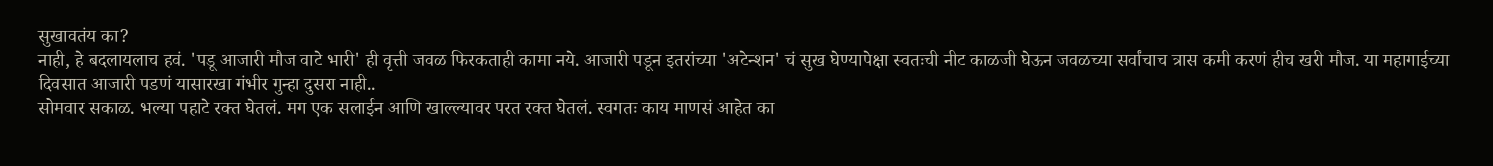सुखावतंय का?
नाही, हे बदलायलाच हवं. 'पडू आजारी मौज वाटे भारी' ही वृत्ती जवळ फिरकताही कामा नये. आजारी पडून इतरांच्या 'अटेन्शन' चं सुख घेण्यापेक्षा स्वतःची नीट काळजी घेऊन जवळच्या सर्वांचाच त्रास कमी करणं हीच खरी मौज. या महागाईच्या दिवसात आजारी पडणं यासारखा गंभीर गुन्हा दुसरा नाही..
सोमवार सकाळ. भल्या पहाटे रक्त घेतलं. मग एक सलाईन आणि खाल्ल्यावर परत रक्त घेतलं. स्वगतः काय माणसं आहेत का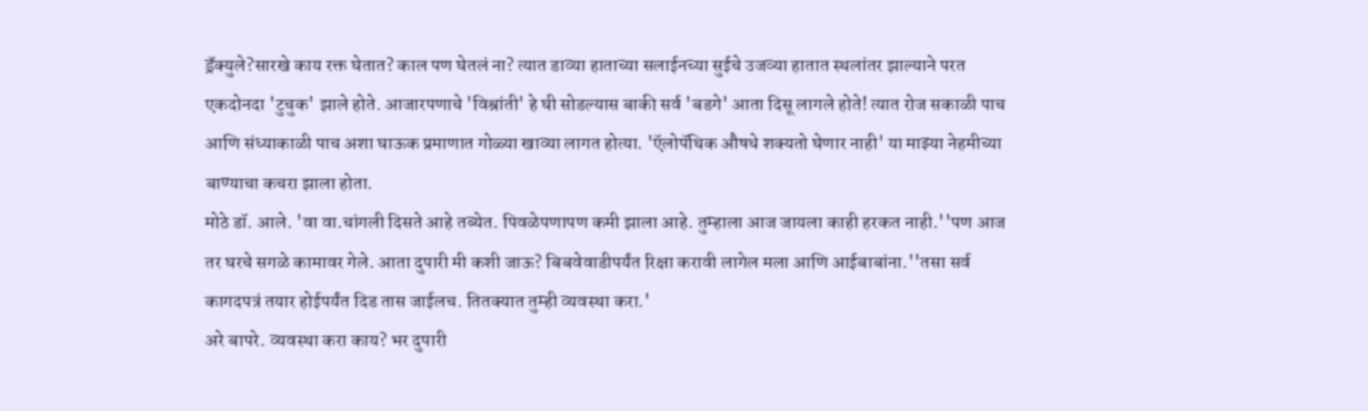ड्रॅक्युले?सारखे काय रक्त घेतात? काल पण घेतलं ना? त्यात डाव्या हाताच्या सलाईनच्या सुईचे उजव्या हातात स्थलांतर झाल्याने परत एकदोनदा 'टुचुक' झाले होते. आजारपणाचे 'विश्रांती' हे घी सोडल्यास बाकी सर्व 'बडगे' आता दिसू लागले होते! त्यात रोज सकाळी पाच आणि संध्याकाळी पाच अशा घाऊक प्रमाणात गोळ्या खाव्या लागत होत्या. 'ऍलोपॅथिक औषधे शक्यतो घेणार नाही' या माझ्या नेहमीच्या बाण्याचा कचरा झाला होता.
मोठे डॉ. आले. 'वा वा.चांगली दिसते आहे तब्येत. पिवळेपणापण कमी झाला आहे. तुम्हाला आज जायला काही हरकत नाही.''पण आज तर घरचे सगळे कामावर गेले. आता दुपारी मी कशी जाऊ? बिबवेवाडीपर्यंत रिक्षा करावी लागेल मला आणि आईबाबांना.''तसा सर्व कागदपत्रं तयार होईपर्यंत दिड तास जाईलच. तितक्यात तुम्ही व्यवस्था करा.'
अरे बापरे. व्यवस्था करा काय? भर दुपारी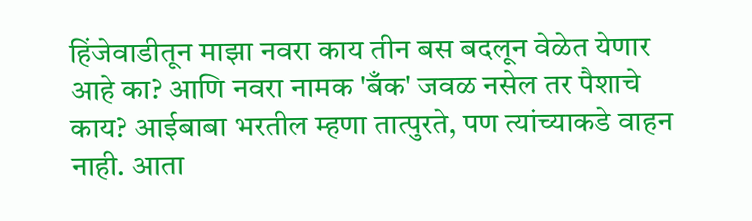हिंजेवाडीतून माझा नवरा काय तीन बस बदलून वेळेत येणार आहे का? आणि नवरा नामक 'बँक' जवळ नसेल तर पैशाचे काय? आईबाबा भरतील म्हणा तात्पुरते, पण त्यांच्याकडे वाहन नाही. आता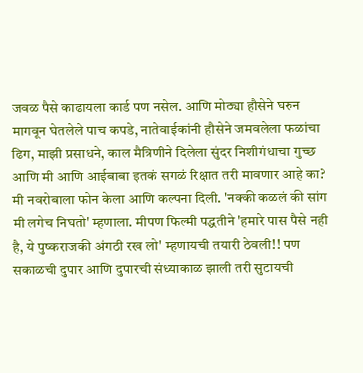जवळ पैसे काढायला कार्ड पण नसेल. आणि मोठ्या हौसेने घरुन मागवून घेतलेले पाच कपडे, नातेवाईकांनी हौसेने जमवलेला फळांचा ढिग, माझी प्रसाधने, काल मैत्रिणीने दिलेला सुंदर निशीगंधाचा गुच्छ आणि मी आणि आईबाबा इतकं सगळं रिक्षात तरी मावणार आहे का?
मी नवरोबाला फोन केला आणि कल्पना दिली. 'नक्की कळलं की सांग मी लगेच निघतो' म्हणाला. मीपण फिल्मी पद्धतीने 'हमारे पास पैसे नही है, ये पुष्कराजकी अंगठी रख लो' म्हणायची तयारी ठेवली!! पण सकाळची दुपार आणि दुपारची संध्याकाळ झाली तरी सुटायची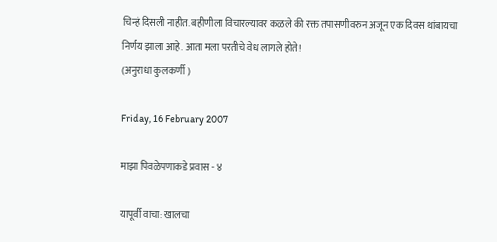चिन्हं दिसली नाहीत. बहीणीला विचारल्यावर कळले की रक्त तपासणीवरुन अजून एक दिवस थांबायचा निर्णय झाला आहे. आता मला परतीचे वेध लागले होते!
(अनुराधा कुलकर्णी )

Friday, 16 February 2007

माझा पिवळेपणाकडे प्रवास - ४

यापूर्वी वाचा: खालचा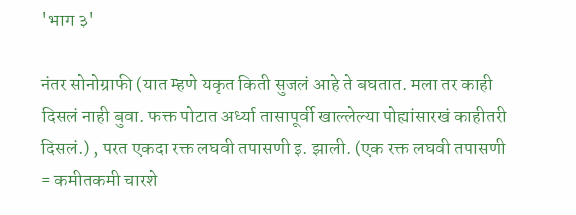'भाग ३'

नंतर सोनोग्राफी (यात म्हणे यकृत किती सुजलं आहे ते बघतात. मला तर काही दिसलं नाही बुवा. फक्त पोटात अर्ध्या तासापूर्वी खाल्लेल्या पोह्यांसारखं काहीतरी दिसलं.) , परत एकदा रक्त लघवी तपासणी इ. झाली. (एक रक्त लघवी तपासणी = कमीतकमी चारशे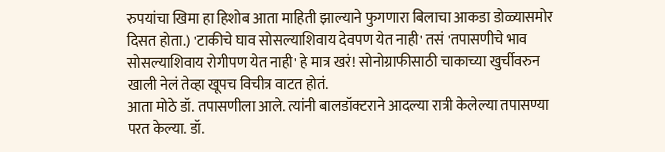रुपयांचा खिमा हा हिशोब आता माहिती झाल्याने फुगणारा बिलाचा आकडा डोळ्यासमोर दिसत होता.) 'टाकीचे घाव सोसल्याशिवाय देवपण येत नाही' तसं 'तपासणीचे भाव सोसल्याशिवाय रोगीपण येत नाही' हे मात्र खरं! सोनोग्राफीसाठी चाकाच्या खुर्चीवरुन खाली नेलं तेव्हा खूपच विचीत्र वाटत होतं.
आता मोठे डॉ. तपासणीला आले. त्यांनी बालडॉक्टराने आदल्या रात्री केलेल्या तपासण्या परत केल्या. डॉ.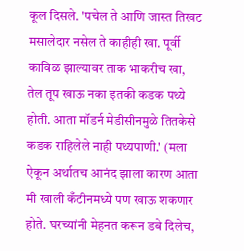कूल दिसले. 'पचेल ते आणि जास्त तिखट मसालेदार नसेल ते काहीही खा. पूर्वी काविळ झाल्यावर ताक भाकरीच खा, तेल तूप खाऊ नका इतकी कडक पथ्ये होती. आता मॉडर्न मेडीसीनमुळे तितकेसे कडक राहिलेले नाही पथ्यपाणी.' (मला ऐकून अर्थातच आनंद झाला कारण आता मी खाली कँटीनमध्ये पण खाऊ शकणार होते. घरच्यांनी मेहनत करून डबे दिलेच,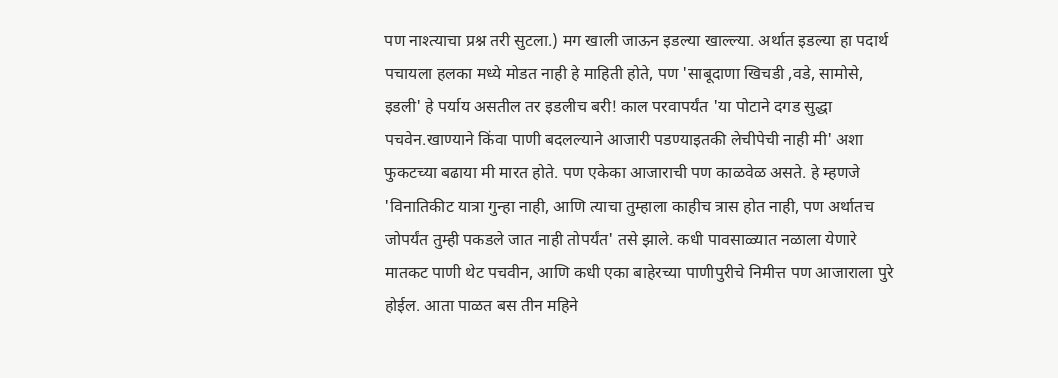पण नाश्त्याचा प्रश्न तरी सुटला.) मग खाली जाऊन इडल्या खाल्ल्या. अर्थात इडल्या हा पदार्थ पचायला हलका मध्ये मोडत नाही हे माहिती होते, पण 'साबूदाणा खिचडी ,वडे, सामोसे, इडली' हे पर्याय असतील तर इडलीच बरी! काल परवापर्यंत 'या पोटाने दगड सुद्धा पचवेन.खाण्याने किंवा पाणी बदलल्याने आजारी पडण्याइतकी लेचीपेची नाही मी' अशा फुकटच्या बढाया मी मारत होते. पण एकेका आजाराची पण काळवेळ असते. हे म्हणजे 'विनातिकीट यात्रा गुन्हा नाही, आणि त्याचा तुम्हाला काहीच त्रास होत नाही, पण अर्थातच जोपर्यंत तुम्ही पकडले जात नाही तोपर्यंत' तसे झाले. कधी पावसाळ्यात नळाला येणारे मातकट पाणी थेट पचवीन, आणि कधी एका बाहेरच्या पाणीपुरीचे निमीत्त पण आजाराला पुरे होईल. आता पाळत बस तीन महिने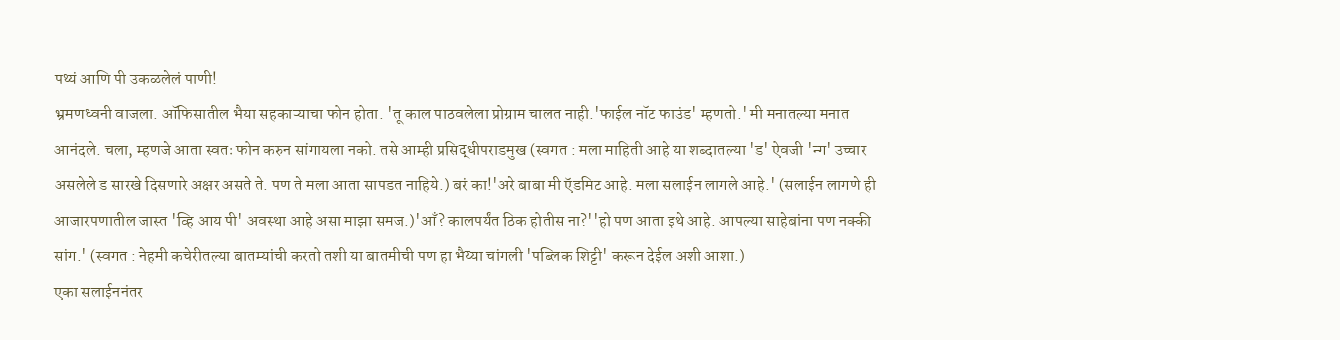पथ्यं आणि पी उकळलेलं पाणी!
भ्रमणध्वनी वाजला. ऑफिसातील भैया सहकाऱ्याचा फोन होता. 'तू काल पाठवलेला प्रोग्राम चालत नाही.'फाईल नॉट फाउंड' म्हणतो.' मी मनातल्या मनात आनंदले. चला, म्हणजे आता स्वतः फोन करुन सांगायला नको. तसे आम्ही प्रसिद्धीपराडमुख (स्वगत : मला माहिती आहे या शब्दातल्या 'ड' ऐवजी 'न्ग' उच्चार असलेले ड सारखे दिसणारे अक्षर असते ते. पण ते मला आता सापडत नाहिये.) बरं का!'अरे बाबा मी ऍडमिट आहे. मला सलाईन लागले आहे.' (सलाईन लागणे ही आजारपणातील जास्त 'व्हि आय पी' अवस्था आहे असा माझा समज.)'आँ? कालपर्यंत ठिक होतीस ना?''हो पण आता इथे आहे. आपल्या साहेबांना पण नक्की सांग.' (स्वगत : नेहमी कचेरीतल्या बातम्यांची करतो तशी या बातमीची पण हा भैय्या चांगली 'पब्लिक शिट्टी' करून देईल अशी आशा.)
एका सलाईननंतर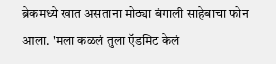ब्रेकमध्ये खात असताना मोठ्या बंगाली साहेबाचा फोन आला. 'मला कळलं तुला ऍडमिट केलं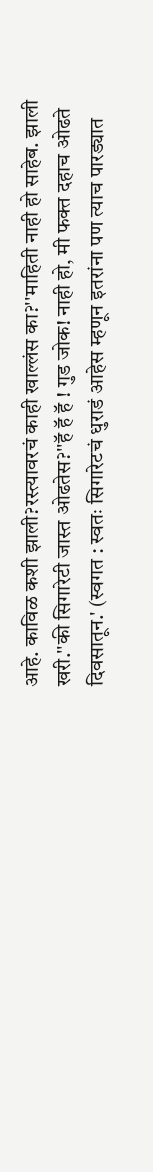आहे. काविळ कशी झाली?रस्त्यावरचं काही खाल्लंस का?''माहिती नाही हो साहेब. झाली खरी.''की सिगारेटी जास्त ओढतेस?''हॅ हॅ हॅ ! गुड जोक! नाही हो, मी फक्त दहाच ओढते दिवसातून.' (स्वगत : स्वतः सिगारेटचं धुराडं आहेस म्हणून इतरांना पण त्याच पारड्यात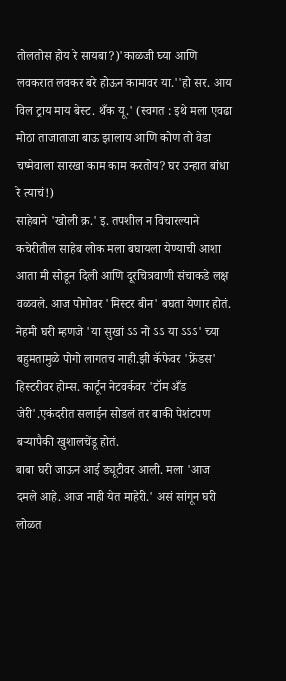तोलतोस होय रे सायबा?)'काळजी घ्या आणि लवकरात लवकर बरे होऊन कामावर या.''हो सर. आय विल ट्राय माय बेस्ट. थँक यू.' (स्वगत : इथे मला एवढा मोठा ताजाताजा बाऊ झालाय आणि कोण तो वेडा चष्मेवाला सारखा काम काम करतोय? घर उन्हात बांधा रे त्याचं!)
साहेबाने 'खोली क्र.' इ. तपशील न विचारल्याने कचेरीतील साहेब लोक मला बघायला येण्याची आशा आता मी सोडून दिली आणि दूरचित्रवाणी संचाकडे लक्ष वळवले. आज पोगोवर 'मिस्टर बीन' बघता येणार होतं. नेहमी घरी म्हणजे 'या सुखां ऽऽ नो ऽऽ या ऽऽऽ' च्या बहुमतामुळे पोगो लागतच नाही.झी कॅफेवर 'फ्रेंडस' हिस्टरीवर होम्स. कार्टून नेटवर्कवर 'टॉम अँड जेरी'.एकंदरीत सलाईन सोडलं तर बाकी पेशंटपण बऱ्यापैकी खुशालचेंडू होतं.
बाबा घरी जाऊन आई ड्यूटीवर आली. मला 'आज दमले आहे. आज नाही येत माहेरी.' असं सांगून घरी लोळत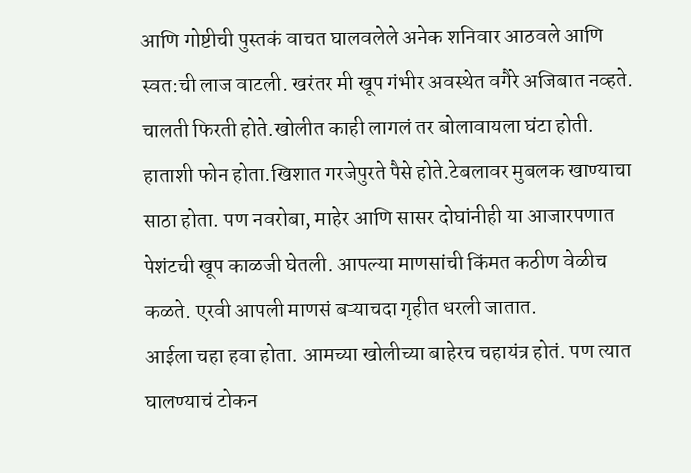आणि गोष्टीची पुस्तकं वाचत घालवलेले अनेक शनिवार आठवले आणि स्वत:ची लाज वाटली. खरंतर मी खूप गंभीर अवस्थेत वगैरे अजिबात नव्हते. चालती फिरती होते.खोलीत काही लागलं तर बोलावायला घंटा होती. हाताशी फोन होता.खिशात गरजेपुरते पैसे होते.टेबलावर मुबलक खाण्याचा साठा होता. पण नवरोबा, माहेर आणि सासर दोघांनीही या आजारपणात पेशंटची खूप काळजी घेतली. आपल्या माणसांची किंमत कठीण वेळीच कळते. एरवी आपली माणसं बऱ्याचदा गृहीत धरली जातात.
आईला चहा हवा होता. आमच्या खोलीच्या बाहेरच चहायंत्र होतं. पण त्यात घालण्याचं टोकन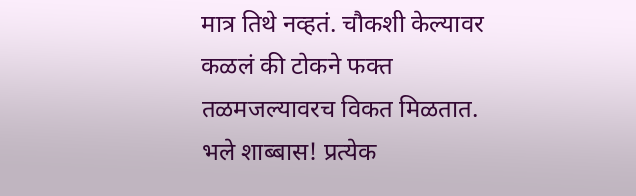मात्र तिथे नव्हतं. चौकशी केल्यावर कळलं की टोकने फक्त तळमजल्यावरच विकत मिळतात. भले शाब्बास! प्रत्येक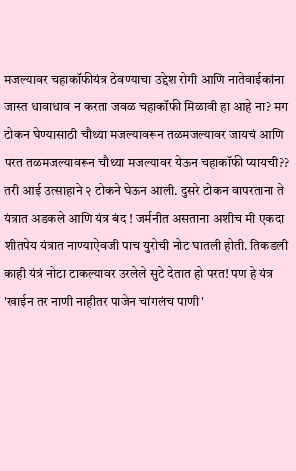मजल्यावर चहाकॉफीयंत्र ठेवण्याचा उद्देश रोगी आणि नातेवाईकांना जास्त धावाधाव न करता जवळ चहाकॉफी मिळावी हा आहे ना? मग टोकन घेण्यासाठी चौथ्या मजल्यावरून तळमजल्यावर जायचं आणि परत तळमजल्यावरून चौथ्या मजल्यावर येऊन चहाकॉफी प्यायची?? तरी आई उत्साहाने २ टोकने घेऊन आली. दुसरे टोकन वापरताना ते यंत्रात अडकले आणि यंत्र बंद ! जर्मनीत असताना अशीच मी एकदा शीतपेय यंत्रात नाण्याऐवजी पाच युरोची नोट घातली होती. तिकडली काही यंत्रं नोटा टाकल्यावर उरलेले सुटे देतात हो परत! पण हे यंत्र 'खाईन तर नाणी नाहीतर पाजेन चांगलंच पाणी'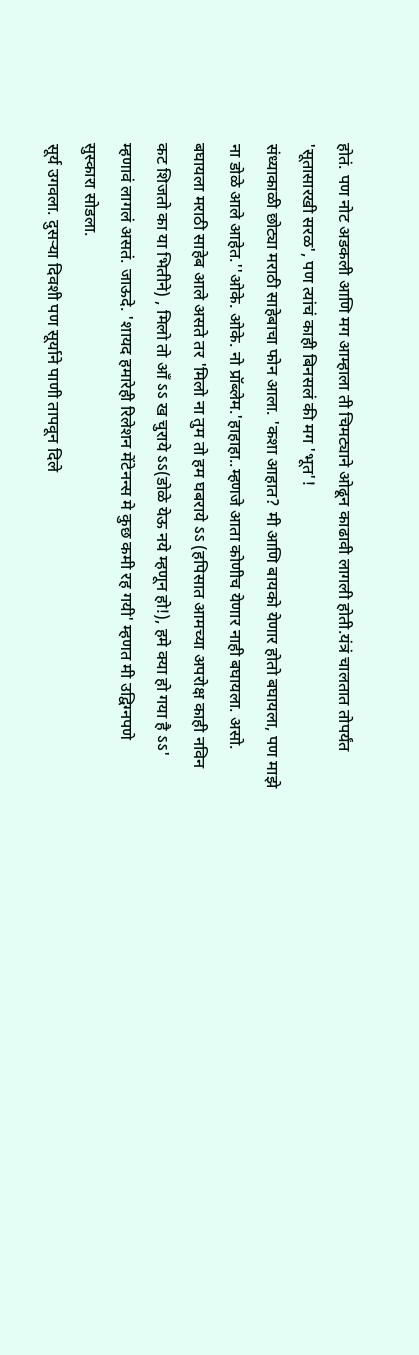होतं. पण नोट अडकली आणि मग आम्हाला ती चिमट्याने ओढून काढावी लागली होती.यंत्रं चालतात तोपर्यंत 'सूतासारखी सरळ', पण त्यांचं काही बिनसलं की मग 'भूत'!
संध्याकाळी छोट्या मराठी साहेबाचा फोन आला. 'कशा आहात? मी आणि बायको येणार होतो बघायला, पण माझे ना डोळे आले आहेत.''ओके. ओके. नो प्रॉब्लेम.'हाहाहा..म्हणजे आता कोणीच येणार नाही बघायला. असो. बघायला मराठी साहेब आले असते तर 'मिलो ना तुम तो हम घबराये ऽऽ (हपिसात आमच्या अपरोक्ष काही नविन कट शिजतो का या भितीने) , मिलो तो आँ ऽऽ ख चुराये ऽऽ(डोळे येऊ नये म्हणून हो!), हमे क्या हो गया है ऽऽ' म्हणावं लागलं असतं. जाऊदे. 'शायद हमारेही रिलेशन मेंटेनन्स मे कुछ कमी रह गयी' म्हणत मी उद्विग्नपणे सुस्कारा सोडला.
सूर्य उगवला. दुसऱ्या दिवशी पण सूर्याने पाणी तापवून दिले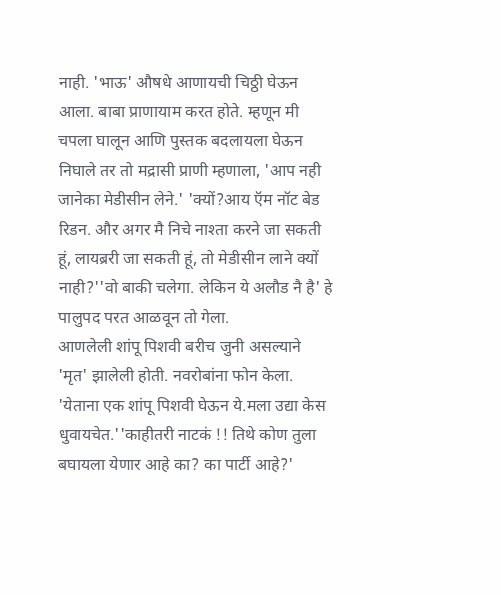नाही. 'भाऊ' औषधे आणायची चिठ्ठी घेऊन आला. बाबा प्राणायाम करत होते. म्हणून मी चपला घालून आणि पुस्तक बदलायला घेऊन निघाले तर तो मद्रासी प्राणी म्हणाला, 'आप नही जानेका मेडीसीन लेने.' 'क्यों?आय ऍम नॉट बेड रिडन. और अगर मै निचे नाश्ता करने जा सकती हूं, लायब्ररी जा सकती हूं, तो मेडीसीन लाने क्यों नाही?''वो बाकी चलेगा. लेकिन ये अलौड नै है' हे पालुपद परत आळवून तो गेला.
आणलेली शांपू पिशवी बरीच जुनी असल्याने 'मृत' झालेली होती. नवरोबांना फोन केला. 'येताना एक शांपू पिशवी घेऊन ये.मला उद्या केस धुवायचेत.''काहीतरी नाटकं !! तिथे कोण तुला बघायला येणार आहे का? का पार्टी आहे?'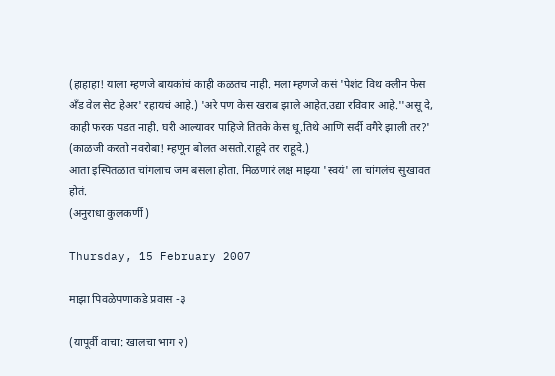(हाहाहा! याला म्हणजे बायकांचं काही कळतच नाही. मला म्हणजे कसं 'पेशंट विथ क्लीन फेस अँड वेल सेट हेअर' रहायचं आहे.) 'अरे पण केस खराब झाले आहेत.उद्या रविवार आहे.''असू दे, काही फरक पडत नाही. घरी आल्यावर पाहिजे तितके केस धू.तिथे आणि सर्दी वगैरे झाली तर?' (काळजी करतो नवरोबा! म्हणून बोलत असतो.राहूदे तर राहूदे.)
आता इस्पितळात चांगलाच जम बसला होता. मिळणारं लक्ष माझ्या 'स्वयं' ला चांगलंच सुखावत होतं.
(अनुराधा कुलकर्णी )

Thursday, 15 February 2007

माझा पिवळेपणाकडे प्रवास -३

(यापूर्वी वाचा: खालचा भाग २)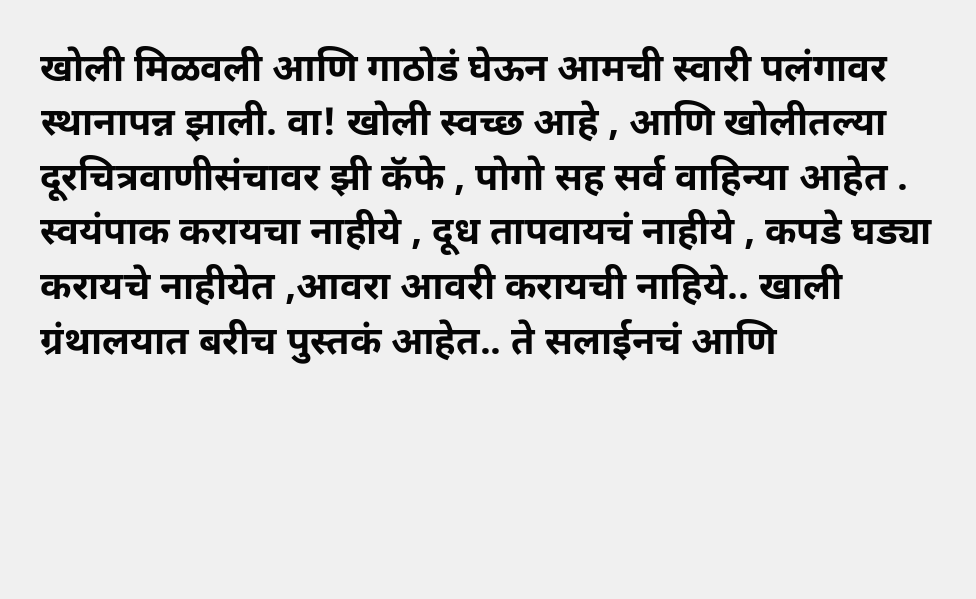खोली मिळवली आणि गाठोडं घेऊन आमची स्वारी पलंगावर स्थानापन्न झाली. वा! खोली स्वच्छ आहे , आणि खोलीतल्या दूरचित्रवाणीसंचावर झी कॅफे , पोगो सह सर्व वाहिन्या आहेत . स्वयंपाक करायचा नाहीये , दूध तापवायचं नाहीये , कपडे घड्या करायचे नाहीयेत ,आवरा आवरी करायची नाहिये.. खाली ग्रंथालयात बरीच पुस्तकं आहेत.. ते सलाईनचं आणि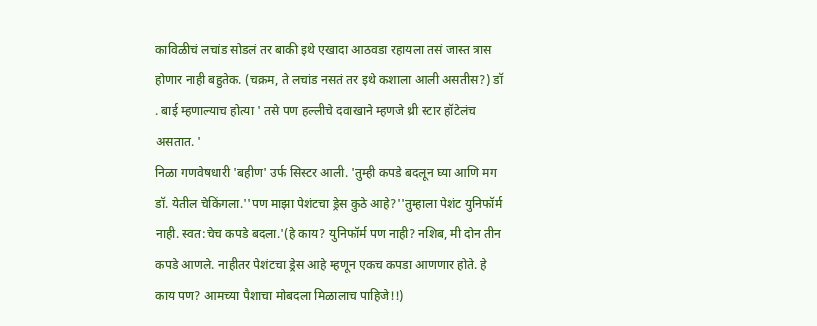काविळीचं लचांड सोडलं तर बाकी इथे एखादा आठवडा रहायला तसं जास्त त्रास होणार नाही बहुतेक. (चक्रम, ते लचांड नसतं तर इथे कशाला आली असतीस?) डॉ . बाई म्हणाल्याच होत्या ' तसे पण हल्लीचे दवाखाने म्हणजे थ्री स्टार हॉटेलंच असतात. '
निळा गणवेषधारी 'बहीण' उर्फ सिस्टर आली. 'तुम्ही कपडे बदलून घ्या आणि मग डॉ. येतील चेकिंगला.''पण माझा पेशंटचा ड्रेस कुठे आहे?''तुम्हाला पेशंट युनिफॉर्म नाही. स्वत:चेच कपडे बदला.'(हे काय? युनिफॉर्म पण नाही? नशिब, मी दोन तीन कपडे आणले. नाहीतर पेशंटचा ड्रेस आहे म्हणून एकच कपडा आणणार होते. हे काय पण? आमच्या पैशाचा मोबदला मिळालाच पाहिजे!!)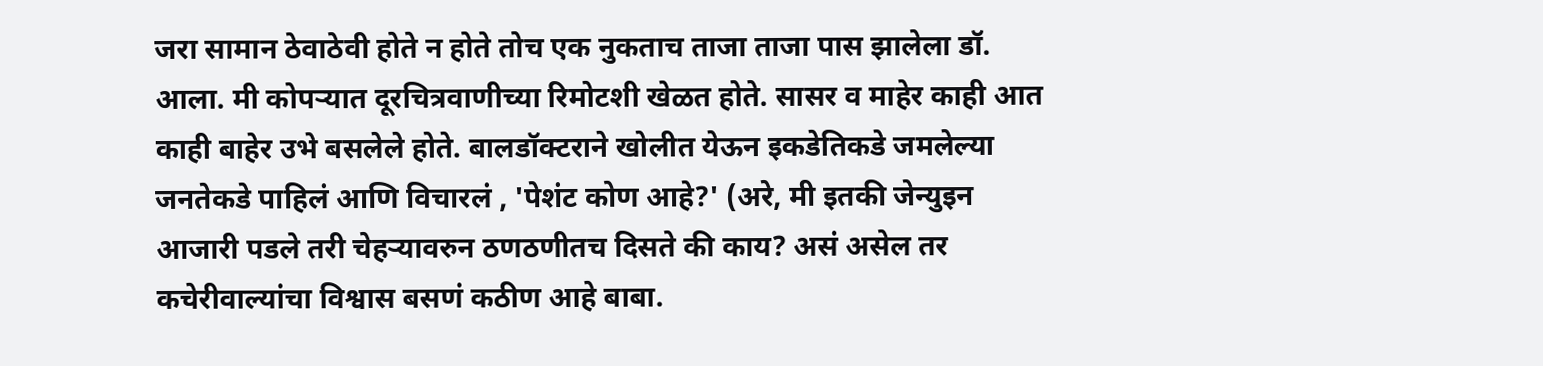जरा सामान ठेवाठेवी होते न होते तोच एक नुकताच ताजा ताजा पास झालेला डॉ. आला. मी कोपऱ्यात दूरचित्रवाणीच्या रिमोटशी खेळत होते. सासर व माहेर काही आत काही बाहेर उभे बसलेले होते. बालडॉक्टराने खोलीत येऊन इकडेतिकडे जमलेल्या जनतेकडे पाहिलं आणि विचारलं , 'पेशंट कोण आहे?' (अरे, मी इतकी जेन्युइन आजारी पडले तरी चेहऱ्यावरुन ठणठणीतच दिसते की काय? असं असेल तर कचेरीवाल्यांचा विश्वास बसणं कठीण आहे बाबा.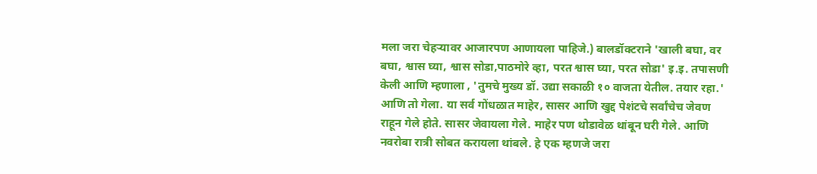मला जरा चेहऱ्यावर आजारपण आणायला पाहिजे.) बालडॉक्टराने 'खाली बघा, वर बघा, श्वास घ्या, श्वास सोडा,पाठमोरे व्हा, परत श्वास घ्या, परत सोडा' इ.इ. तपासणी केली आणि म्हणाला , 'तुमचे मुख्य डॉ. उद्या सकाळी १० वाजता येतील. तयार रहा.' आणि तो गेला. या सर्व गोंधळात माहेर, सासर आणि खुद्द पेशंटचे सर्वांचेच जेवण राहून गेले होते. सासर जेवायला गेले. माहेर पण थोडावेळ थांबून घरी गेले. आणि नवरोबा रात्री सोबत करायला थांबले. हे एक म्हणजे जरा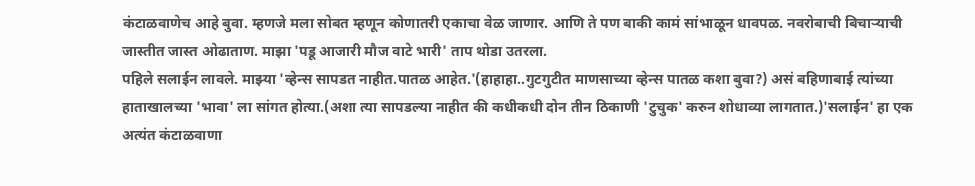कंटाळवाणेच आहे बुवा. म्हणजे मला सोबत म्हणून कोणातरी एकाचा वेळ जाणार. आणि ते पण बाकी कामं सांभाळून धावपळ. नवरोबाची बिचाऱ्याची जास्तीत जास्त ओढाताण. माझा 'पडू आजारी मौज वाटे भारी' ताप थोडा उतरला.
पहिले सलाईन लावले. माझ्या 'व्हेन्स सापडत नाहीत.पातळ आहेत.'(हाहाहा..गुटगुटीत माणसाच्या व्हेन्स पातळ कशा बुवा?) असं बहिणाबाई त्यांच्या हाताखालच्या 'भावा' ला सांगत होत्या.(अशा त्या सापडल्या नाहीत की कधीकधी दोन तीन ठिकाणी 'टुचुक' करुन शोधाव्या लागतात.)'सलाईन' हा एक अत्यंत कंटाळवाणा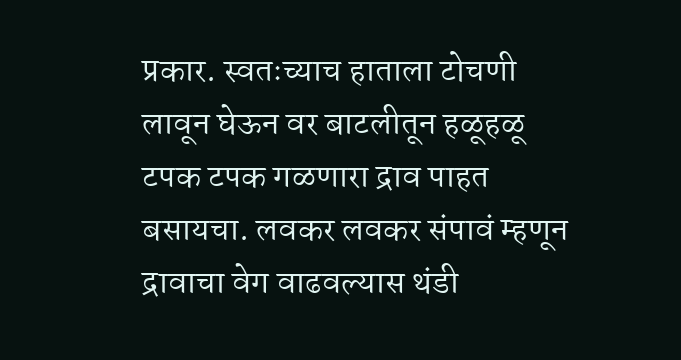प्रकार. स्वतःच्याच हाताला टोचणी लावून घेऊन वर बाटलीतून हळूहळू टपक टपक गळणारा द्राव पाहत बसायचा. लवकर लवकर संपावं म्हणून द्रावाचा वेग वाढवल्यास थंडी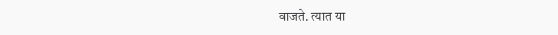वाजते. त्यात या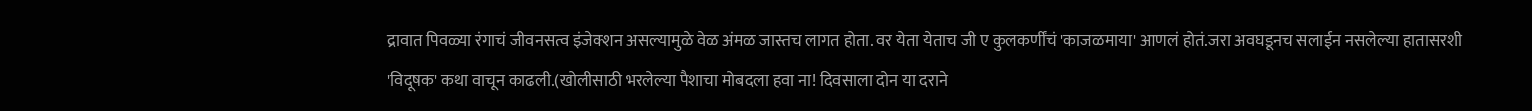द्रावात पिवळ्या रंगाचं जीवनसत्व इंजेक्शन असल्यामुळे वेळ अंमळ जास्तच लागत होता. वर येता येताच जी ए कुलकर्णींचं 'काजळमाया' आणलं होतं.जरा अवघडूनच सलाईन नसलेल्या हातासरशी 'विदूषक' कथा वाचून काढली.(खोलीसाठी भरलेल्या पैशाचा मोबदला हवा ना! दिवसाला दोन या दराने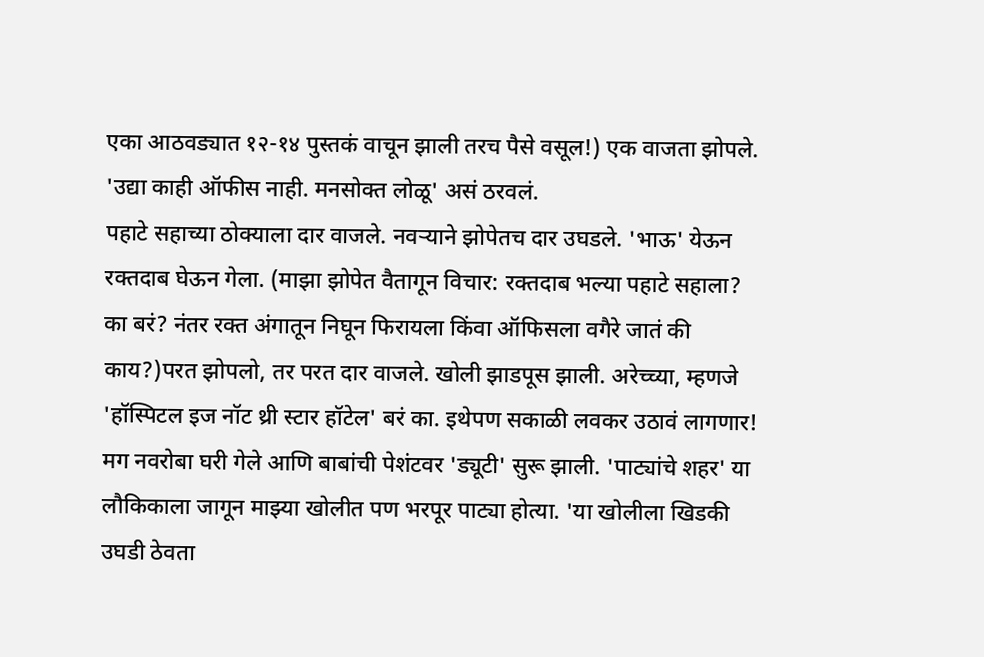एका आठवड्यात १२-१४ पुस्तकं वाचून झाली तरच पैसे वसूल!) एक वाजता झोपले. 'उद्या काही ऑफीस नाही. मनसोक्त लोळू' असं ठरवलं.
पहाटे सहाच्या ठोक्याला दार वाजले. नवऱ्याने झोपेतच दार उघडले. 'भाऊ' येऊन रक्तदाब घेऊन गेला. (माझा झोपेत वैतागून विचार: रक्तदाब भल्या पहाटे सहाला? का बरं? नंतर रक्त अंगातून निघून फिरायला किंवा ऑफिसला वगैरे जातं की काय?)परत झोपलो, तर परत दार वाजले. खोली झाडपूस झाली. अरेच्च्या, म्हणजे 'हॉस्पिटल इज नॉट थ्री स्टार हॉटेल' बरं का. इथेपण सकाळी लवकर उठावं लागणार! मग नवरोबा घरी गेले आणि बाबांची पेशंटवर 'ड्यूटी' सुरू झाली. 'पाट्यांचे शहर' या लौकिकाला जागून माझ्या खोलीत पण भरपूर पाट्या होत्या. 'या खोलीला खिडकी उघडी ठेवता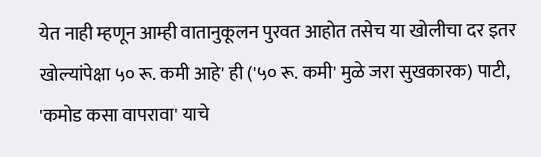येत नाही म्हणून आम्ही वातानुकूलन पुरवत आहोत तसेच या खोलीचा दर इतर खोल्यांपेक्षा ५० रू. कमी आहे' ही ('५० रू. कमी' मुळे जरा सुखकारक) पाटी, 'कमोड कसा वापरावा' याचे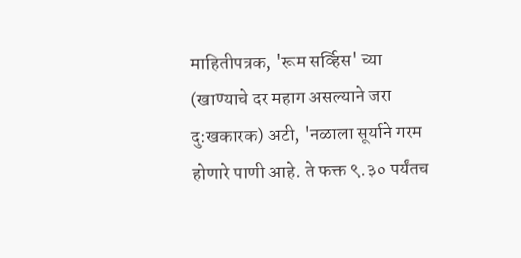माहितीपत्रक, 'रूम सर्व्हिस' च्या (खाण्याचे दर महाग असल्याने जरा दु:खकारक) अटी, 'नळाला सूर्याने गरम होणारे पाणी आहे. ते फक्त ९.३० पर्यंतच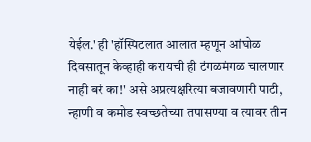येईल.' ही 'हॉस्पिटलात आलात म्हणून आंघोळ दिवसातून केव्हाही करायची ही टंगळमंगळ चालणार नाही बरं का!' असे अप्रत्यक्षरित्या बजावणारी पाटी, न्हाणी व कमोड स्वच्छतेच्या तपासण्या व त्यावर तीन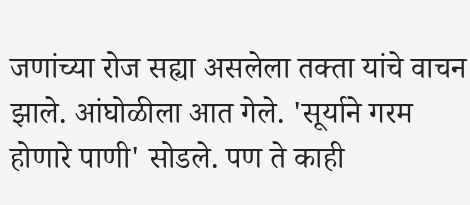जणांच्या रोज सह्या असलेला तक्ता यांचे वाचन झाले. आंघोळीला आत गेले. 'सूर्याने गरम होणारे पाणी' सोडले. पण ते काही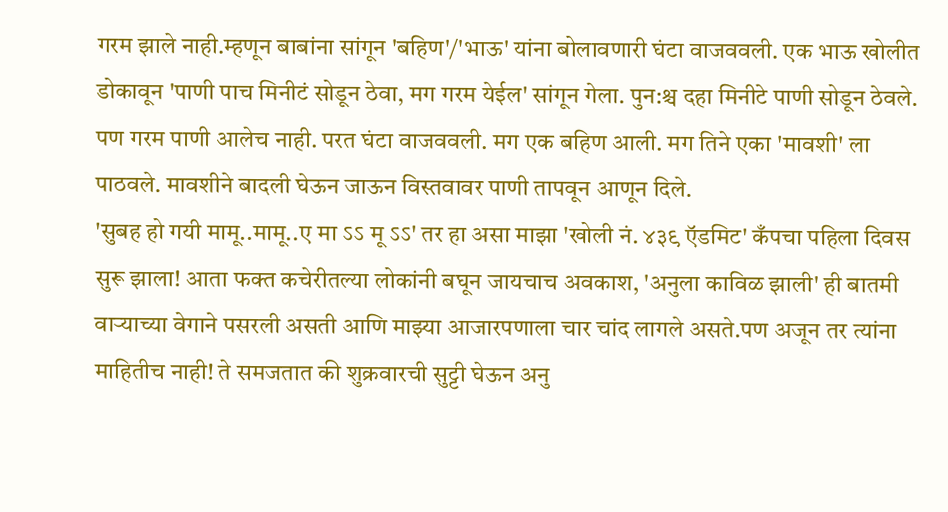गरम झाले नाही.म्हणून बाबांना सांगून 'बहिण'/'भाऊ' यांना बोलावणारी घंटा वाजववली. एक भाऊ खोलीत डोकावून 'पाणी पाच मिनीटं सोडून ठेवा, मग गरम येईल' सांगून गेला. पुन:श्च दहा मिनीटे पाणी सोडून ठेवले. पण गरम पाणी आलेच नाही. परत घंटा वाजववली. मग एक बहिण आली. मग तिने एका 'मावशी' ला पाठवले. मावशीने बादली घेऊन जाऊन विस्तवावर पाणी तापवून आणून दिले.
'सुबह हो गयी मामू..मामू..ए मा ऽऽ मू ऽऽ' तर हा असा माझा 'खोली नं. ४३९ ऍडमिट' कँपचा पहिला दिवस सुरू झाला! आता फक्त कचेरीतल्या लोकांनी बघून जायचाच अवकाश, 'अनुला काविळ झाली' ही बातमी वाऱ्याच्या वेगाने पसरली असती आणि माझ्या आजारपणाला चार चांद लागले असते.पण अजून तर त्यांना माहितीच नाही! ते समजतात की शुक्रवारची सुट्टी घेऊन अनु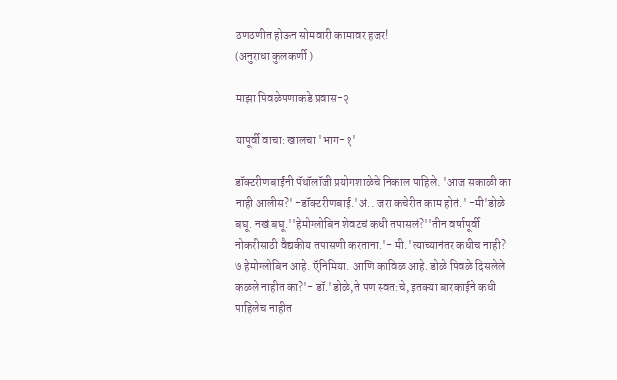ठणठणीत होऊन सोमवारी कामावर हजर!
(अनुराधा कुलकर्णी )

माझा पिवळेपणाकडे प्रवास-२

यापूर्वी वाचा: खालचा 'भाग-१'

डॉक्टरीणबाईंनी पॅथॉलॉजी प्रयोगशाळेचे निकाल पाहिले. 'आज सकाळी का नाही आलीस?' -डॉक्टरीणबाई.'अं.. जरा कचेरीत काम होतं.' -मी'डोळे बघू. नखं बघू.''हेमोग्लोबिन शेवटचं कधी तपासलं?''तीन वर्षापूर्वी नोकरीसाठी वैद्यकीय तपासणी करताना.'- मी.'त्याच्यानंतर कधीच नाही? ७ हेमोग्लोबिन आहे. ऍनिमिया. आणि काविळ आहे. डोळे पिवळे दिसलेले कळले नाहीत का?'- डॉ.'डोळे,ते पण स्वत:चे, इतक्या बारकाईने कधी पाहिलेच नाहीत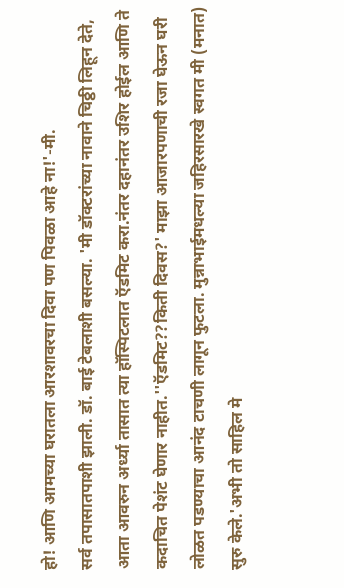हो! आणि आमच्या घरातला आरशावरचा दिवा पण पिवळा आहे ना!'-मी.
सर्व तपासातपाशी झाली. डॉ. बाई टेबलाशी बसल्या. 'मी डॉक्टरांच्या नावाने चिठ्ठी लिहून देते, आता आवरुन अर्ध्या तासात त्या हॉस्पिटलात ऍडमिट करा.नंतर दहानंतर उशिर होईल आणि ते कदाचित पेशंट घेणार नाहीत.''ऍडमिट??किती दिवस?' माझा आजारपणाची रजा घेऊन घरी लोळत पडण्याचा आनंद टाचणी लागून फुटला. मुन्नाभाईमधल्या जहिरसारखे स्वगत मी (मनात) सुरु केले.'अभी तो साहिल मे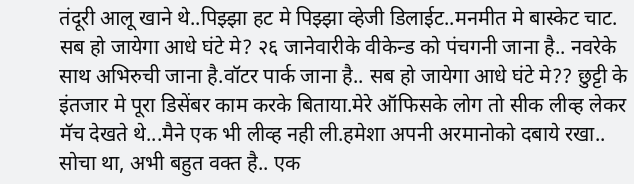तंदूरी आलू खाने थे..पिझ्झा हट मे पिझ्झा व्हेजी डिलाईट..मनमीत मे बास्केट चाट. सब हो जायेगा आधे घंटे मे? २६ जानेवारीके वीकेन्ड को पंचगनी जाना है.. नवरेके साथ अभिरुची जाना है.वॉटर पार्क जाना है.. सब हो जायेगा आधे घंटे मे?? छुट्टी के इंतजार मे पूरा डिसेंबर काम करके बिताया.मेरे ऑफिसके लोग तो सीक लीव्ह लेकर मॅच देखते थे...मैने एक भी लीव्ह नही ली.हमेशा अपनी अरमानोको दबाये रखा.. सोचा था, अभी बहुत वक्त है.. एक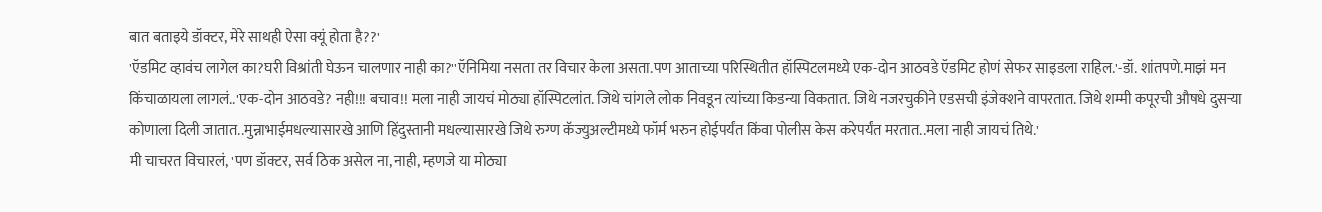बात बताइये डॉक्टर, मेरे साथही ऐसा क्यूं होता है??'
'ऍडमिट व्हावंच लागेल का?घरी विश्रांती घेऊन चालणार नाही का?''ऍनिमिया नसता तर विचार केला असता.पण आताच्या परिस्थितीत हॉस्पिटलमध्ये एक-दोन आठवडे ऍडमिट होणं सेफर साइडला राहिल.'-डॉ. शांतपणे.माझं मन किंचाळायला लागलं..'एक-दोन आठवडे? नही!!! बचाव!! मला नाही जायचं मोठ्या हॉस्पिटलांत. जिथे चांगले लोक निवडून त्यांच्या किडन्या विकतात. जिथे नजरचुकीने एडसची इंजेक्शने वापरतात. जिथे शम्मी कपूरची औषधे दुसऱ्या कोणाला दिली जातात..मुन्नाभाईमधल्यासारखे आणि हिंदुस्तानी मधल्यासारखे जिथे रुग्ण कॅज्युअल्टीमध्ये फॉर्म भरुन होईपर्यंत किंवा पोलीस केस करेपर्यंत मरतात..मला नाही जायचं तिथे.'
मी चाचरत विचारलं, 'पण डॉक्टर, सर्व ठिक असेल ना, नाही, म्हणजे या मोठ्या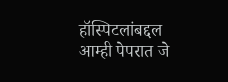हॉस्पिटलांबद्दल आम्ही पेपरात जे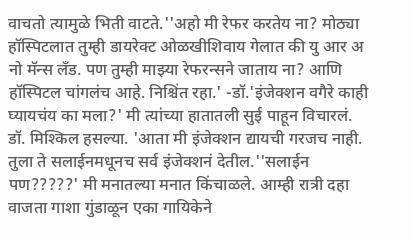वाचतो त्यामुळे भिती वाटते.''अहो मी रेफर करतेय ना? मोठ्या हॉस्पिटलात तुम्ही डायरेक्ट ओळखीशिवाय गेलात की यु आर अ नो मॅन्स लँड. पण तुम्ही माझ्या रेफरन्सने जाताय ना? आणि हॉस्पिटल चांगलंच आहे. निश्चिंत रहा.' -डॉ.'इंजेक्शन वगैरे काही घ्यायचंय का मला?' मी त्यांच्या हातातली सुई पाहून विचारलं. डॉ. मिश्किल हसल्या. 'आता मी इंजेक्शन द्यायची गरजच नाही. तुला ते सलाईनमधूनच सर्व इंजेक्शनं देतील.''सलाईन पण?????' मी मनातल्या मनात किंचाळले. आम्ही रात्री दहा वाजता गाशा गुंडाळून एका गायिकेने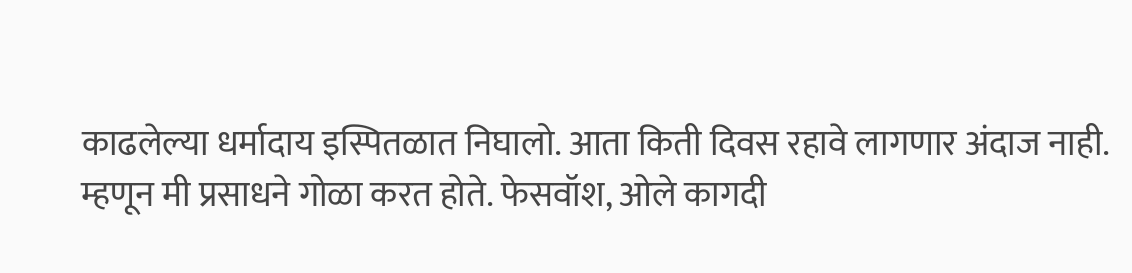काढलेल्या धर्मादाय इस्पितळात निघालो. आता किती दिवस रहावे लागणार अंदाज नाही. म्हणून मी प्रसाधने गोळा करत होते. फेसवॉश, ओले कागदी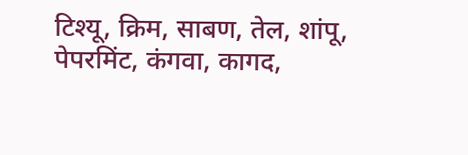टिश्यू, क्रिम, साबण, तेल, शांपू, पेपरमिंट, कंगवा, कागद,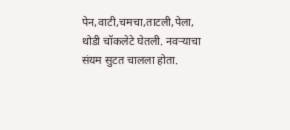पेन,वाटी,चमचा,ताटली,पेला, थोडी चॉकलेटे घेतली. नवऱ्याचा संयम सुटत चालला होता.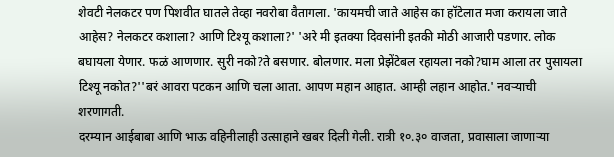शेवटी नेलकटर पण पिशवीत घातले तेव्हा नवरोबा वैतागला. 'कायमची जाते आहेस का हॉटेलात मजा करायला जाते आहेस? नेलकटर कशाला? आणि टिश्यू कशाला?' 'अरे मी इतक्या दिवसांनी इतकी मोठी आजारी पडणार. लोक बघायला येणार. फळं आणणार. सुरी नको?ते बसणार. बोलणार. मला प्रेझेंटेबल रहायला नको?घाम आला तर पुसायला टिश्यू नकोत?''बरं आवरा पटकन आणि चला आता. आपण महान आहात. आम्ही लहान आहोत.' नवऱ्याची शरणागती.
दरम्यान आईबाबा आणि भाऊ वहिनीलाही उत्साहाने खबर दिली गेली. रात्री १०.३० वाजता, प्रवासाला जाणाऱ्या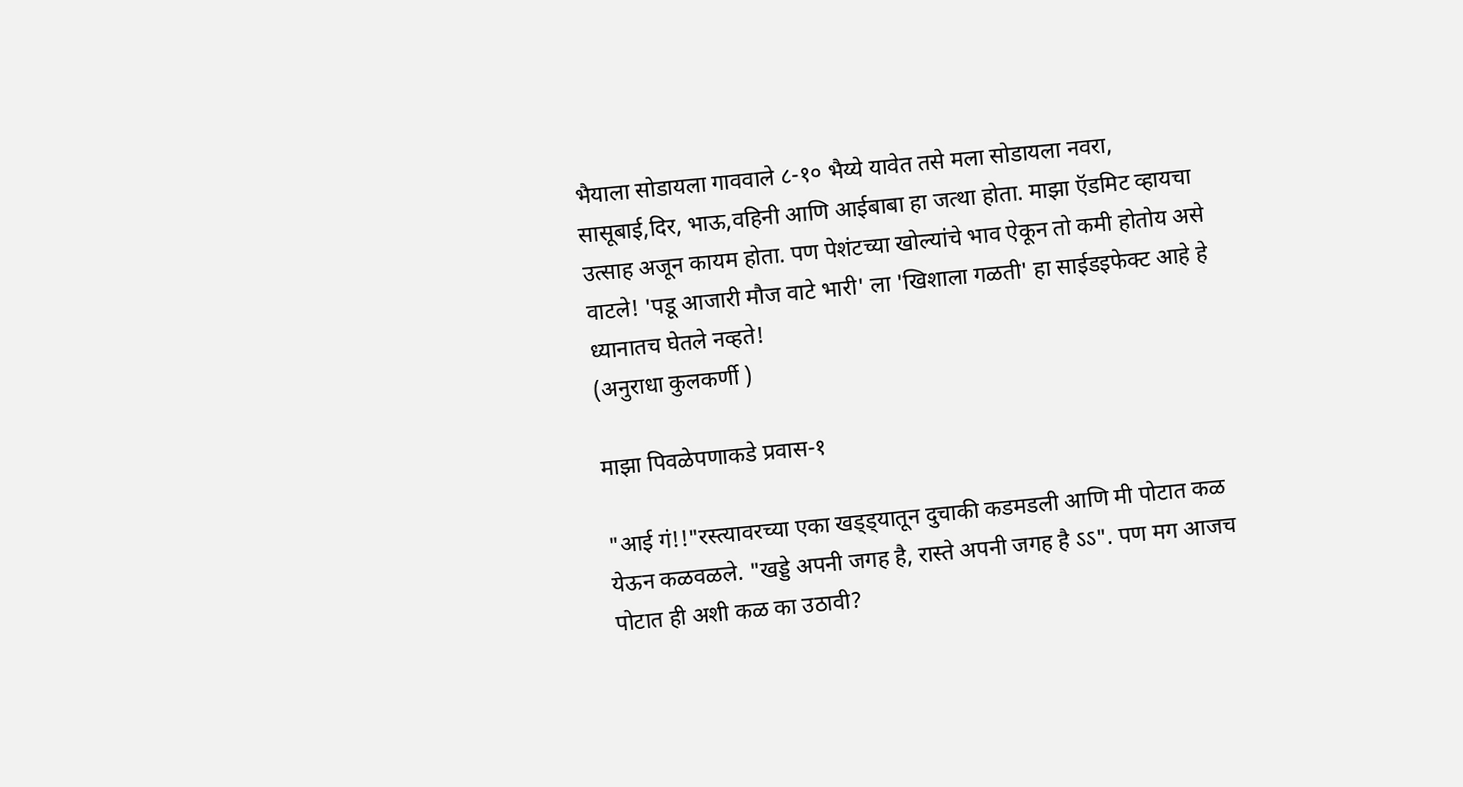भैयाला सोडायला गाववाले ८-१० भैय्ये यावेत तसे मला सोडायला नवरा, सासूबाई,दिर, भाऊ,वहिनी आणि आईबाबा हा जत्था होता. माझा ऍडमिट व्हायचा उत्साह अजून कायम होता. पण पेशंटच्या खोल्यांचे भाव ऐकून तो कमी होतोय असे वाटले! 'पडू आजारी मौज वाटे भारी' ला 'खिशाला गळती' हा साईडइफेक्ट आहे हे ध्यानातच घेतले नव्हते!
(अनुराधा कुलकर्णी )

माझा पिवळेपणाकडे प्रवास-१

"आई गं!!"रस्त्यावरच्या एका खड्ड्यातून दुचाकी कडमडली आणि मी पोटात कळ येऊन कळवळले. "खड्डे अपनी जगह है, रास्ते अपनी जगह है ऽऽ". पण मग आजच पोटात ही अशी कळ का उठावी?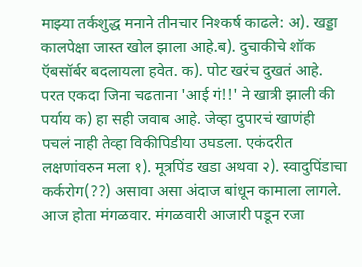माझ्या तर्कशुद्ध मनाने तीनचार निश्कर्ष काढले: अ). खड्डा कालपेक्षा जास्त खोल झाला आहे.ब). दुचाकीचे शॉक ऍबसॉर्बर बदलायला हवेत. क). पोट खरंच दुखतं आहे.
परत एकदा जिना चढताना 'आई गं!!' ने खात्री झाली की पर्याय क) हा सही जवाब आहे. जेव्हा दुपारचं खाणंही पचलं नाही तेव्हा विकीपिडीया उघडला. एकंदरीत लक्षणांवरुन मला १). मूत्रपिंड खडा अथवा २). स्वादुपिंडाचा कर्करोग(??) असावा असा अंदाज बांधून कामाला लागले. आज होता मंगळवार. मंगळवारी आजारी पडून रजा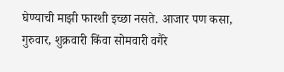घेण्याची माझी फारशी इच्छा नसते. आजार पण कसा, गुरुवार, शुक्रवारी किंवा सोमवारी वगैरे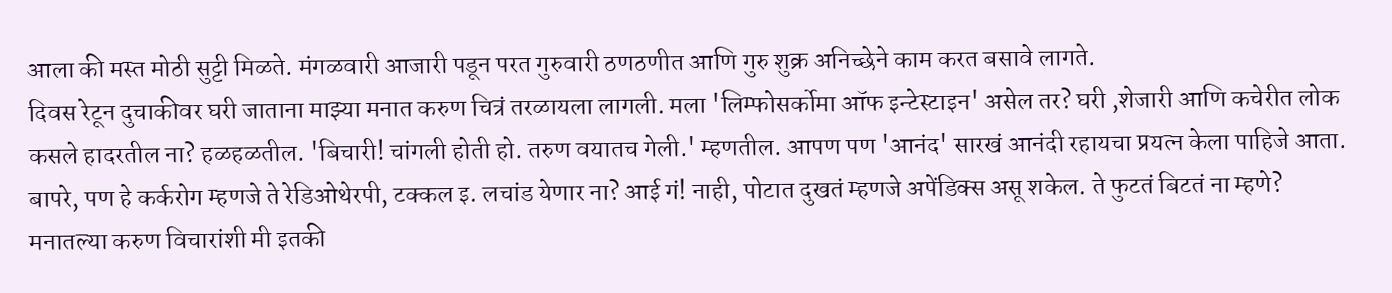आला की मस्त मोठी सुट्टी मिळते. मंगळवारी आजारी पडून परत गुरुवारी ठणठणीत आणि गुरु शुक्र अनिच्छेने काम करत बसावे लागते.
दिवस रेटून दुचाकीवर घरी जाताना माझ्या मनात करुण चित्रं तरळायला लागली. मला 'लिम्फोसर्कोमा ऑफ इन्टेस्टाइन' असेल तर? घरी ,शेजारी आणि कचेरीत लोक कसले हादरतील ना? हळहळतील. 'बिचारी! चांगली होती हो. तरुण वयातच गेली.' म्हणतील. आपण पण 'आनंद' सारखं आनंदी रहायचा प्रयत्न केला पाहिजे आता. बापरे, पण हे कर्करोग म्हणजे ते रेडिओथेरपी, टक्कल इ. लचांड येणार ना? आई गं! नाही, पोटात दुखतं म्हणजे अपेंडिक्स असू शकेल. ते फुटतं बिटतं ना म्हणे?
मनातल्या करुण विचारांशी मी इतकी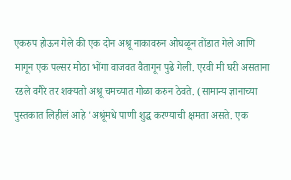एकरुप होऊन गेले की एक दोन अश्रू नाकावरुन ओघळून तोंडात गेले आणि मागून एक पल्सर मोठा भोंगा वाजवत वैतागून पुढे गेली. एरवी मी घरी असताना रडले वगैरे तर शक्यतो अश्रू चमच्यात गोळा करुन ठेवते. (सामान्य ज्ञानाच्या पुस्तकात लिहीलं आहे 'अश्रूंमधे पाणी शुद्ध करण्याची क्षमता असते. एक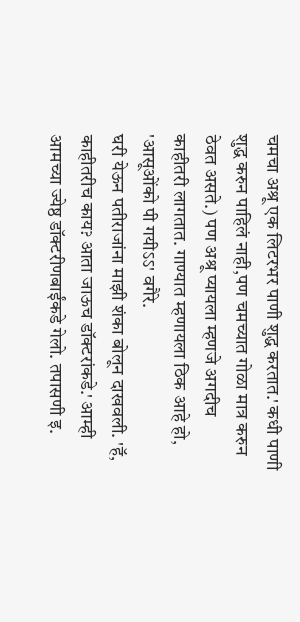चमचा अश्रू एक लिटरभर पाणी शुद्ध करतात.' कधी पाणी शुद्ध करुन पाहिलं नाही,पण चमच्यात गोळा मात्र करुन ठेवत असते.) पण अश्रू प्यायला म्हणजे अगदीच काहीतरी लागतात. गाण्यात म्हणायला ठिक आहे हो, 'आसूओंको पी गयीऽऽ' वगैरे.
घरी येऊन पतीराजांना माझी शंका बोलून दाखवली. 'हॅ, काहीतरीच काय? आता जाऊच डॉक्टरांकडे.' आम्ही आमच्या ज्येष्ठ डॉक्टरीणबाईंकडे गेलो. तपासणी इ.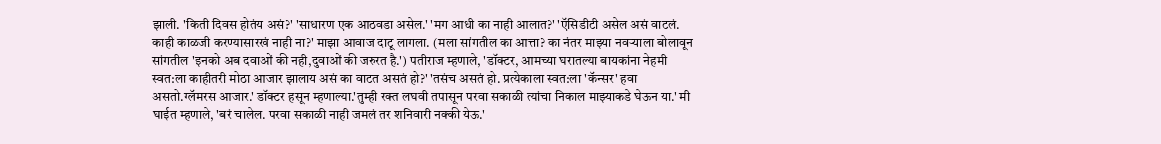झाली. 'किती दिवस होतंय असं?' 'साधारण एक आठवडा असेल.' 'मग आधी का नाही आलात?' 'ऍसिडीटी असेल असं वाटलं. काही काळजी करण्यासारखं नाही ना?' माझा आवाज दाटू लागला. (मला सांगतील का आत्ता? का नंतर माझ्या नवऱ्याला बोलावून सांगतील 'इनको अब दवाओं की नही,दुवाओं की जरुरत है.') पतीराज म्हणाले, 'डॉक्टर, आमच्या घरातल्या बायकांना नेहमी स्वत:ला काहीतरी मोठा आजार झालाय असं का वाटत असतं हो?' 'तसंच असतं हो. प्रत्येकाला स्वत:ला 'कॅन्सर' हवा असतो.ग्लॅमरस आजार.' डॉक्टर हसून म्हणाल्या.'तुम्ही रक्त लघवी तपासून परवा सकाळी त्यांचा निकाल माझ्याकडे घेऊन या.' मी घाईत म्हणाले, 'बरं चालेल. परवा सकाळी नाही जमलं तर शनिवारी नक्की येऊ.'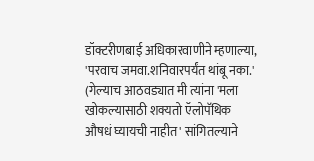डॉक्टरीणबाई अधिकारवाणीने म्हणाल्या, 'परवाच जमवा.शनिवारपर्यंत थांबू नका.' (गेल्याच आठवड्यात मी त्यांना 'मला खोकल्यासाठी शक्यतो ऍलोपॅथिक औषधं घ्यायची नाहीत' सांगितल्याने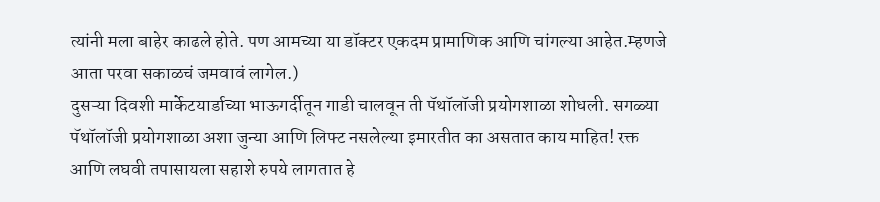त्यांनी मला बाहेर काढले होते. पण आमच्या या डॉक्टर एकदम प्रामाणिक आणि चांगल्या आहेत.म्हणजे आता परवा सकाळचं जमवावं लागेल.)
दुसऱ्या दिवशी मार्केटयार्डाच्या भाऊगर्दीतून गाडी चालवून ती पॅथॉलॉजी प्रयोगशाळा शोधली. सगळ्या पॅथॉलॉजी प्रयोगशाळा अशा जुन्या आणि लिफ्ट नसलेल्या इमारतीत का असतात काय माहित! रक्त आणि लघवी तपासायला सहाशे रुपये लागतात हे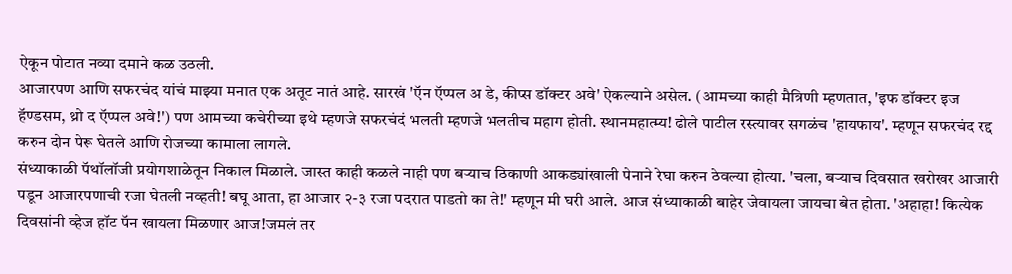ऐकून पोटात नव्या दमाने कळ उठली.
आजारपण आणि सफरचंद यांचं माझ्या मनात एक अतूट नातं आहे. सारखं 'ऍन ऍप्पल अ डे, कीप्स डॉक्टर अवे' ऐकल्याने असेल. (आमच्या काही मैत्रिणी म्हणतात, 'इफ डॉक्टर इज हॅण्डसम, थ्रो द ऍप्पल अवे!') पण आमच्या कचेरीच्या इथे म्हणजे सफरचंदं भलती म्हणजे भलतीच महाग होती. स्थानमहात्म्य! ढोले पाटील रस्त्यावर सगळंच 'हायफाय'. म्हणून सफरचंद रद्द करुन दोन पेरू घेतले आणि रोजच्या कामाला लागले.
संध्याकाळी पॅथॉलॉजी प्रयोगशाळेतून निकाल मिळाले. जास्त काही कळले नाही पण बऱ्याच ठिकाणी आकड्यांखाली पेनाने रेघा करुन ठेवल्या होत्या. 'चला, बऱ्याच दिवसात खरोखर आजारी पडून आजारपणाची रजा घेतली नव्हती! बघू आता, हा आजार २-३ रजा पदरात पाडतो का ते!' म्हणून मी घरी आले. आज संध्याकाळी बाहेर जेवायला जायचा बेत होता. 'अहाहा! कित्येक दिवसांनी व्हेज हॉट पॅन खायला मिळणार आज!जमलं तर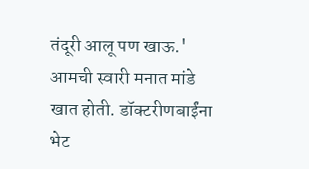तंदूरी आलू पण खाऊ.' आमची स्वारी मनात मांडे खात होती. डॉक्टरीणबाईंना भेट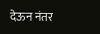देऊन नंतर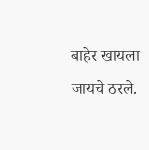बाहेर खायला जायचे ठरले.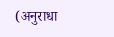(अनुराधा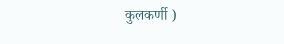कुलकर्णी )